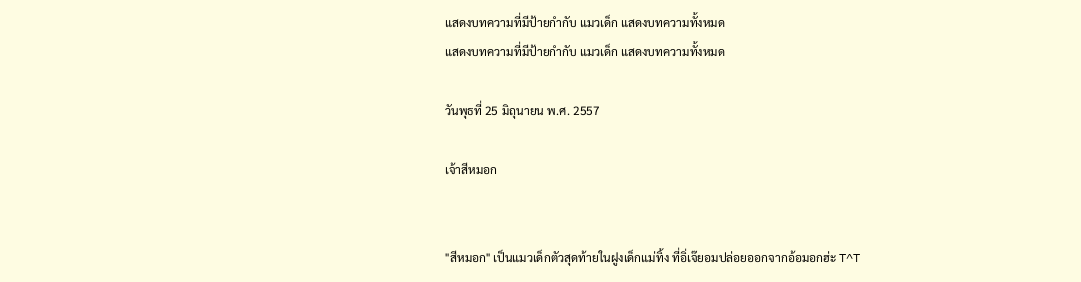แสดงบทความที่มีป้ายกำกับ แมวเด็ก แสดงบทความทั้งหมด
แสดงบทความที่มีป้ายกำกับ แมวเด็ก แสดงบทความทั้งหมด

วันพุธที่ 25 มิถุนายน พ.ศ. 2557

เจ้าสีหมอก


"สีหมอก" เป็นแมวเด็กตัวสุดท้ายในฝูงเด็กแม่ทิ้ง ที่อิ่เจ๊ยอมปล่อยออกจากอ้อมอกฮ่ะ T^T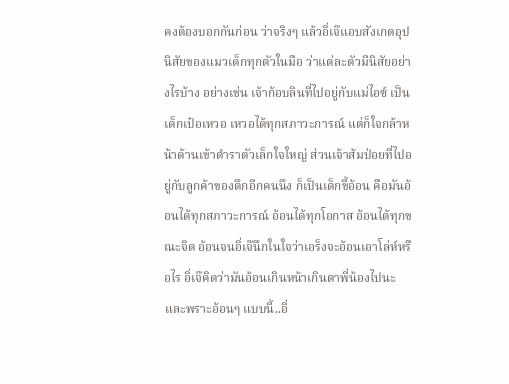คงต้องบอกกันก่อน ว่าจริงๆ แล้วอิ่เจ๊แอบสังเกตอุปนิสัยของแมวเด็กทุกตัวในมือ ว่าแต่ละตัวมีนิสัยอย่างไรบ้าง อย่างเช่น เจ้าก้อบลินที่ไปอยู่กับแม่ไอซ์ เป็นเด็กเป๋อเหวอ เหวอได้ทุกสภาวะการณ์ แต่ก็ใจกล้าหน้าด้านเข้าตำราตัวเล็กใจใหญ่ ส่วนเจ้าส้มป่อยที่ไปอยู่กับลูกค้าของตึกอีกคนนึง ก็เป็นเด็กขี้อ้อน คือมันอ้อนได้ทุกสภาวะการณ์ อ้อนได้ทุกโอกาส อ้อนได้ทุกขณะจิต อ้อนจนอิ่เจ๊นึกในใจว่าเอร็งจะอ้อนเอาโล่ห์หรือไร อิ่เจ๊คิดว่ามันอ้อนเกินหน้าเกินตาพี่น้องไปนะ และพราะอ้อนๆ แบบนี้..อิ่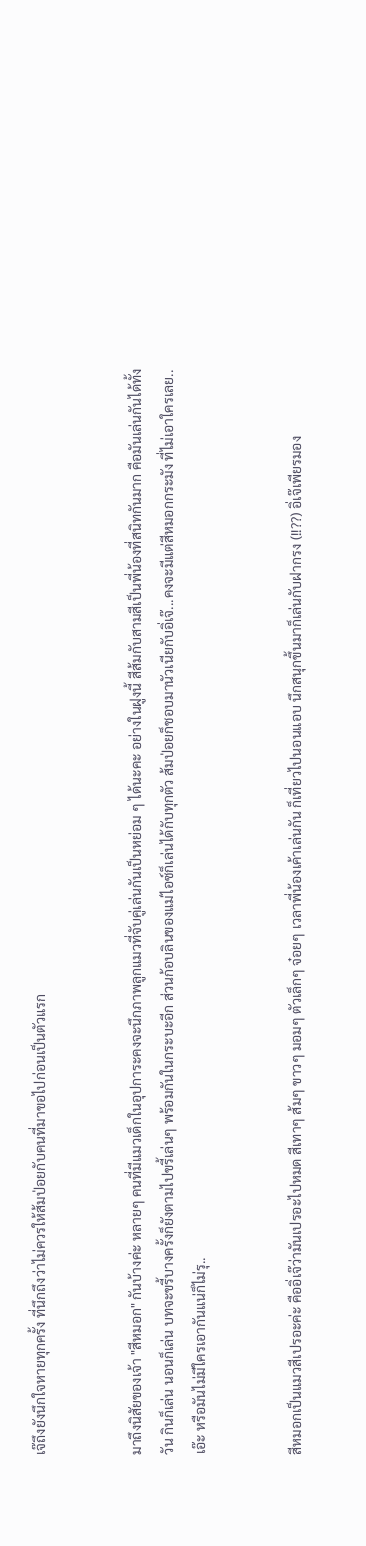เจ๊ถึงยังนึกใจหายทุกครั้ง ที่นึกถึงว่าไม่ควรให้ส้มป่อยกับคนที่มาขอไปก่อนเป็นตัวแรก


มาถึงนิสัยของเจ้า "สีหมอก" กันบ้างค่ะ หลายๆ คนที่มีแมวเด็กในอุปการะคงจะนึกภาพลูกแมวที่จับคู่เล่นกันเป็นหย่อม ๆ ได้นะคะ อย่างในฝูงนี้ สีส้มกับสามสีเป็นพี่น้องที่สนิทกันมาก คือมันเล่นกันได้ทั้งวัน กินก็เล่น นอนก็เล่น บทจะขรี้บางครั้งก็ยังตามไปขรี้เล่นๆ พร้อมกันในกระบะอีก ส่วนก้อบลินของแม่ไอซ์ก็เล่นได้กับทุกตัว ส้มป่อยก็ชอบมานัวเนียกับอิ่เจ๊...คงจะมีแต่สีหมอกกระมัง ที่ไม่เอาใครเลย..เอ๊ะ หรือมันไม่มีใครเอากันแน่ก็ไม่รุ..


สีหมอกเป็นแมวสีเปรอะค่ะ คืออิ่เจ๊ว่ามันเปรอะไปหมด สีเทาๆ ส้มๆ ขาวๆ มอมๆ ตัวเล็กๆ จ๋อยๆ เวลาพี่น้องเค้าเล่นกัน ก็เที่ยวไปนอนแอบ นึกสนุกขึ้นมาก็เล่นกับฝากรง (!!??) อิ่เจ๊เพียรมอง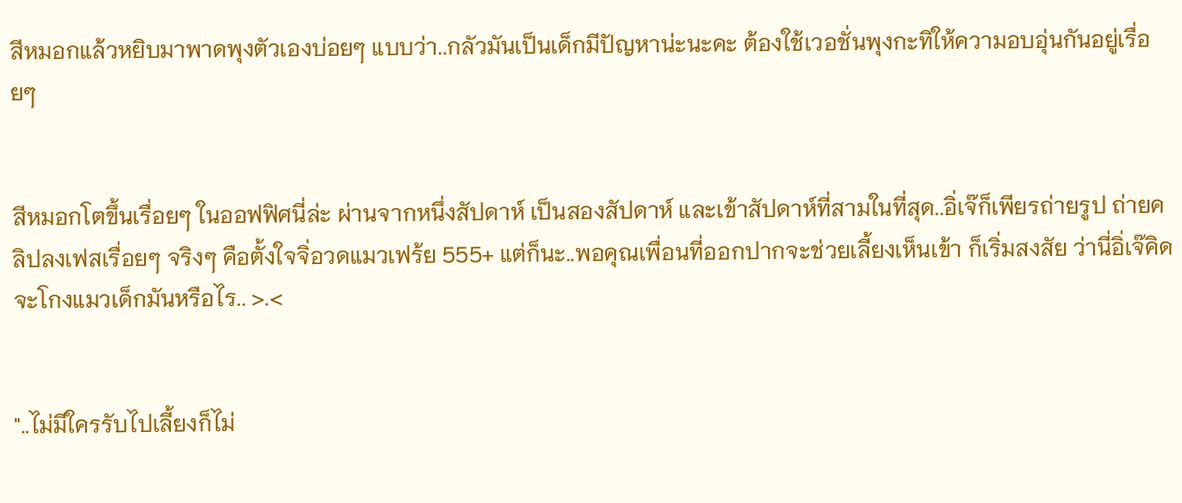สีหมอกแล้วหยิบมาพาดพุงตัวเองบ่อยๆ แบบว่า..กลัวมันเป็นเด็กมีปัญหาน่ะนะคะ ต้องใช้เวอชั่นพุงกะทิให้ความอบอุ่นกันอยู่เรื่อยๆ


สีหมอกโตขึ้นเรื่อยๆ ในออฟฟิศนี่ล่ะ ผ่านจากหนึ่งสัปดาห์ เป็นสองสัปดาห์ และเข้าสัปดาห์ที่สามในที่สุด..อิ่เจ๊ก็เพียรถ่ายรูป ถ่ายคลิปลงเฟสเรื่อยๆ จริงๆ คือตั้งใจจิ่อวดแมวเฟร้ย 555+ แต่ก็นะ..พอคุณเพื่อนที่ออกปากจะช่วยเลี้ยงเห็นเข้า ก็เริ่มสงสัย ว่านี่อิ่เจ๊คิดจะโกงแมวเด็กมันหรือไร.. >.<


"..ไม่มีใครรับไปเลี้ยงก็ไม่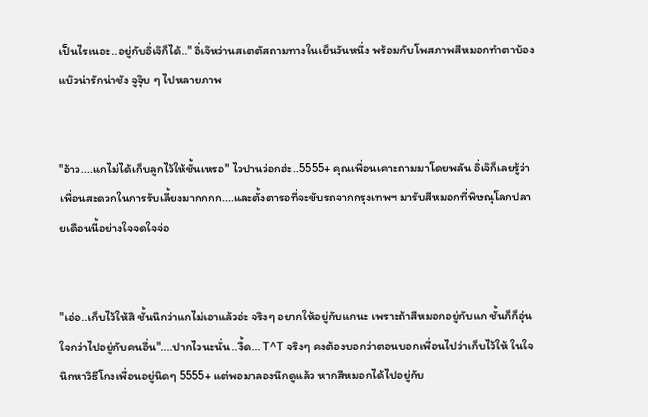เป็นไรเนอะ..อยู่กับอิ่เจ๊ก็ได้.." อิ่เจ๊หว่านสเตตัสถามทางในเย็นวันหนึ่ง พร้อมกับโพสภาพสีหมอกทำตาบ้องแบ๊วน่ารักน่าชัง จูจุ๊บ ๆ ไปหลายภาพ


"อ้าว....แกไม่ได้เก็บลูกไว้ให้ชั้นเหรอ" ไวปานว่อกฮ่ะ..5555+ คุณเพื่อนเคาะถามมาโดยพลัน อิ่เจ๊ก็เลยรู้ว่าเพื่อนสะดวกในการรับเลี้ยงมากกกก....และตั้งตารอที่จะขับรถจากกรุงเทพฯ มารับสีหมอกที่พิษณุโลกปลายเดือนนี้อย่างใจจดใจจ่อ


"เอ่อ..เก็บไว้ให้สิ ชั้นนึกว่าแกไม่เอาแล้วอ่ะ จริงๆ อยากให้อยู่กับแกนะ เพราะถ้าสีหมอกอยู่กับแก ชั้นก็ก็อุ่นใจกว่าไปอยู่กับคนอื่น"....ปากไวนะนั่น..งื้ด... T^T จริงๆ คงต้องบอกว่าตอนบอกเพื่อนไปว่าเก็บไว้ให้ ในใจนึกหาวิธีโกงเพื่อนอยู่นิดๆ 5555+ แต่พอมาลองนึกดูแล้ว หากสีหมอกได้ไปอยู่กับ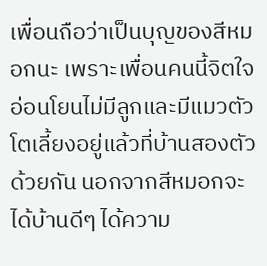เพื่อนถือว่าเป็นบุญของสีหมอกนะ เพราะเพื่อนคนนี้จิตใจอ่อนโยนไม่มีลูกและมีแมวตัวโตเลี้ยงอยู่แล้วที่บ้านสองตัวด้วยกัน นอกจากสีหมอกจะได้บ้านดีๆ ได้ความ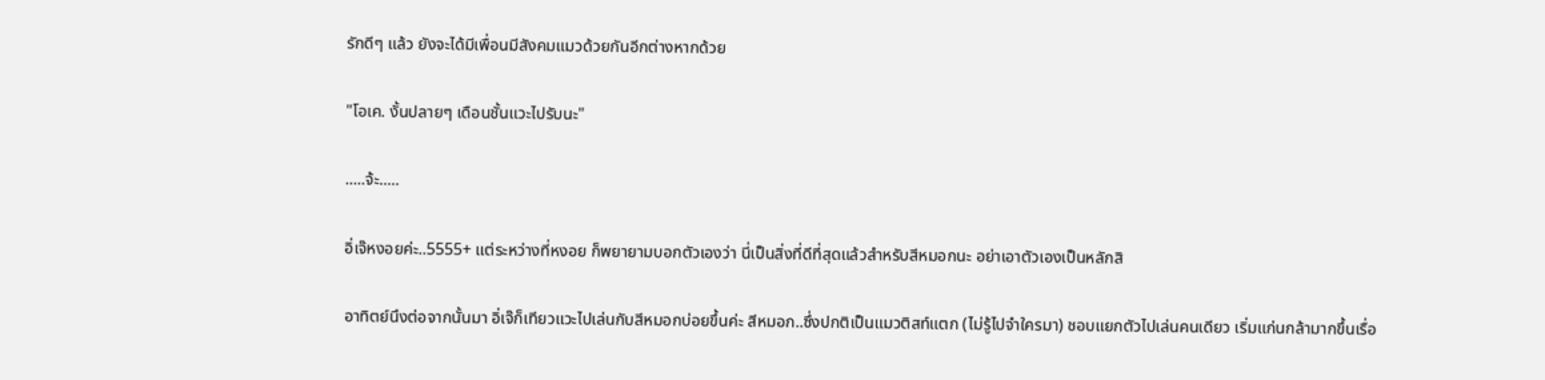รักดีๆ แล้ว ยังจะได้มีเพื่อนมีสังคมแมวด้วยกันอีกต่างหากด้วย

"โอเค. งั้นปลายๆ เดือนชั้นแวะไปรับนะ"

.....จ้ะ.....

อิ่เจ๊หงอยค่ะ..5555+ แต่ระหว่างที่หงอย ก็พยายามบอกตัวเองว่า นี่เป็นสิ่งที่ดีที่สุดแล้วสำหรับสีหมอกนะ อย่าเอาตัวเองเป็นหลักสิ

อาทิตย์นึงต่อจากนั้นมา อิ่เจ๊ก็เทียวแวะไปเล่นกับสีหมอกบ่อยขึ้นค่ะ สีหมอก..ซึ่งปกติเป็นแมวติสท์แตก (ไม่รู้ไปจำใครมา) ชอบแยกตัวไปเล่นคนเดียว เริ่มแก่นกล้ามากขึ้นเรื่อ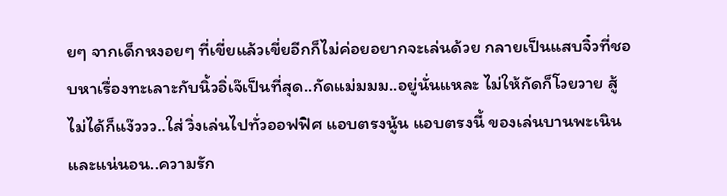ยๆ จากเด็กหงอยๆ ที่เขี่ยแล้วเขี่ยอีกก็ไม่ค่อยอยากจะเล่นด้วย กลายเป็นแสบจิ๋วที่ชอบหาเรื่องทะเลาะกับนิ้วอิ่เจ๊เป็นที่สุด..กัดแม่มมม..อยู่นั่นแหละ ไม่ให้กัดก็โวยวาย สู้ไม่ได้ก็แง๊ววว..ใส่ วิ่งเล่นไปทั่วออฟฟิศ แอบตรงนู้น แอบตรงนี้ ของเล่นบานพะเนิน และแน่นอน..ความรัก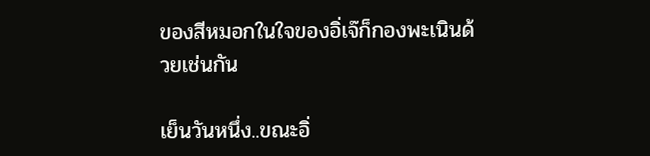ของสีหมอกในใจของอิ่เจ๊ก็กองพะเนินด้วยเช่นกัน

เย็นวันหนึ่ง..ขณะอิ่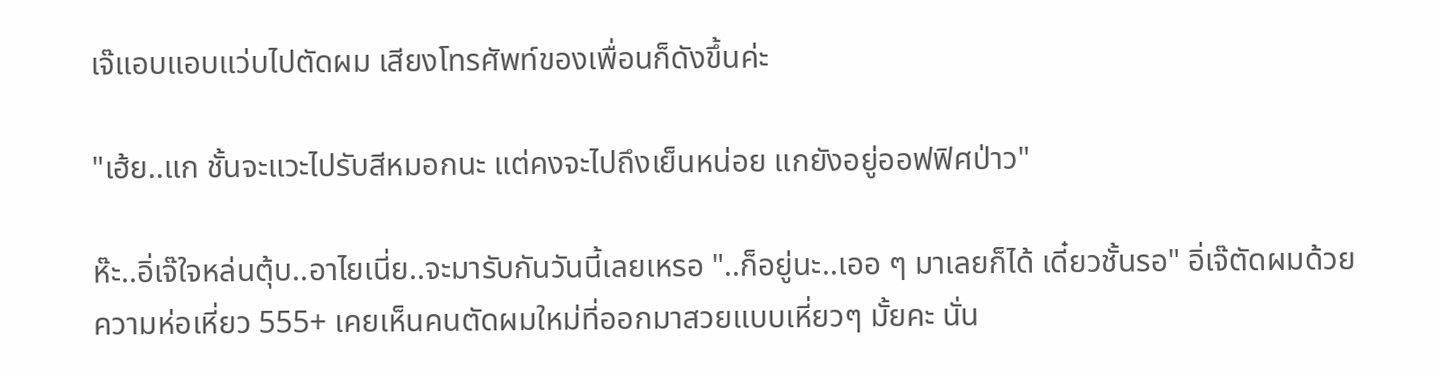เจ๊แอบแอบแว่บไปตัดผม เสียงโทรศัพท์ของเพื่อนก็ดังขึ้นค่ะ

"เฮ้ย..แก ชั้นจะแวะไปรับสีหมอกนะ แต่คงจะไปถึงเย็นหน่อย แกยังอยู่ออฟฟิศป่าว"

ห๊ะ..อิ่เจ๊ใจหล่นตุ้บ..อาไยเนี่ย..จะมารับกันวันนี้เลยเหรอ "..ก็อยู่นะ..เออ ๆ มาเลยก็ได้ เดี๋ยวชั้นรอ" อิ่เจ๊ตัดผมด้วยความห่อเหี่ยว 555+ เคยเห็นคนตัดผมใหม่ที่ออกมาสวยแบบเหี่ยวๆ มั้ยคะ นั่น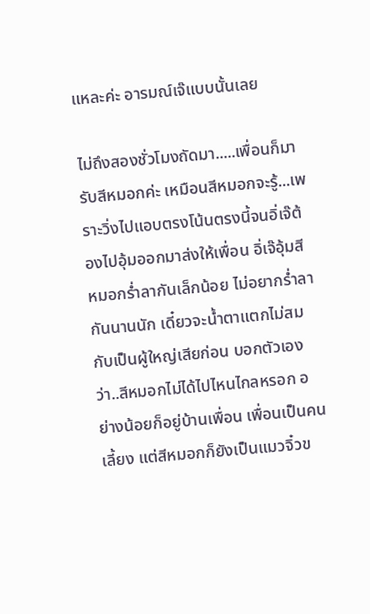แหละค่ะ อารมณ์เจ๊แบบนั้นเลย

ไม่ถึงสองชั่วโมงถัดมา.....เพื่อนก็มารับสีหมอกค่ะ เหมือนสีหมอกจะรู้...เพราะวิ่งไปแอบตรงโน้นตรงนี้จนอิ่เจ๊ต้องไปอุ้มออกมาส่งให้เพื่อน อิ่เจ๊อุ้มสีหมอกร่ำลากันเล็กน้อย ไม่อยากร่ำลากันนานนัก เดี๋ยวจะน้ำตาแตกไม่สมกับเป็นผู้ใหญ่เสียก่อน บอกตัวเองว่า..สีหมอกไม่ได้ไปไหนไกลหรอก อย่างน้อยก็อยู่บ้านเพื่อน เพื่อนเป็นคนเลี้ยง แต่สีหมอกก็ยังเป็นแมวจิ๋วข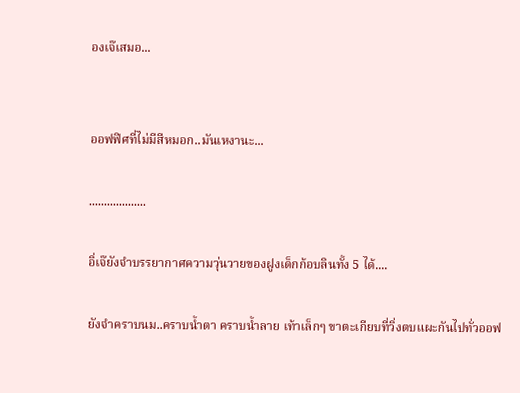องเจ๊เสมอ...


ออฟฟิศที่ไม่มีสีหมอก..มันเหงานะ...

...................

อิ่เจ๊ยังจำบรรยากาศความวุ่นวายของฝูงเด็กก้อบลินทั้ง 5 ได้....

ยังจำคราบนม..คราบน้ำตา คราบน้ำลาย เท้าเล็กๆ ขาตะเกียบที่วิ่งตบแผะกันไปทั่วออฟ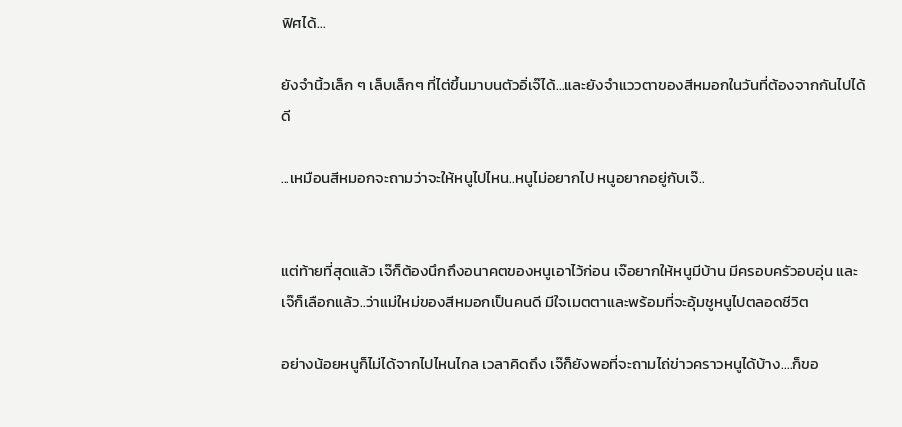ฟิศได้...

ยังจำนิ้วเล็ก ๆ เล็บเล็กๆ ที่ไต่ขึ้นมาบนตัวอิ่เจ๊ได้...และยังจำแววตาของสีหมอกในวันที่ต้องจากกันไปได้ดี

...เหมือนสีหมอกจะถามว่าจะให้หนูไปไหน..หนูไม่อยากไป หนูอยากอยู่กับเจ๊..


แต่ท้ายที่สุดแล้ว เจ๊ก็ต้องนึกถึงอนาคตของหนูเอาไว้ก่อน เจ๊อยากให้หนูมีบ้าน มีครอบครัวอบอุ่น และเจ๊ก็เลือกแล้ว..ว่าแม่ใหม่ของสีหมอกเป็นคนดี มีใจเมตตาและพร้อมที่จะอุ้มชูหนูไปตลอดชีวิต

อย่างน้อยหนูก็ไม่ได้จากไปไหนไกล เวลาคิดถึง เจ๊ก็ยังพอที่จะถามไถ่ข่าวคราวหนูได้บ้าง....ก็ขอ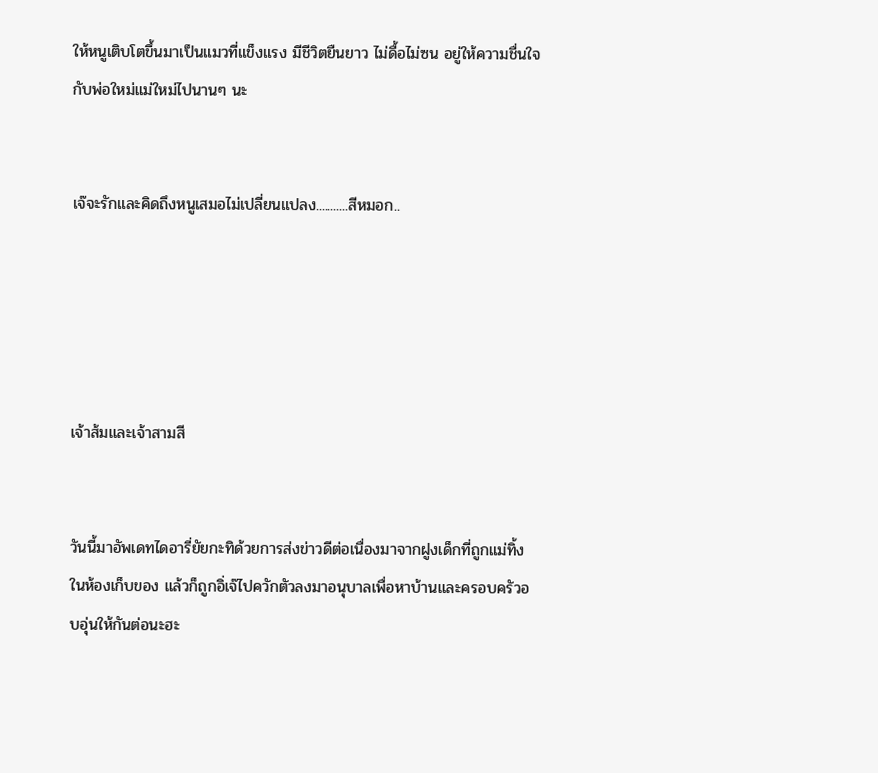ให้หนูเติบโตขึ้นมาเป็นแมวที่แข็งแรง มีชีวิตยืนยาว ไม่ดื้อไม่ซน อยู่ให้ความชื่นใจกับพ่อใหม่แม่ใหม่ไปนานๆ นะ


เจ๊จะรักและคิดถึงหนูเสมอไม่เปลี่ยนแปลง...........สีหมอก..





เจ้าส้มและเจ้าสามสี


วันนี้มาอัพเดทไดอารี่ยัยกะทิด้วยการส่งข่าวดีต่อเนื่องมาจากฝูงเด็กที่ถูกแม่ทิ้งในห้องเก็บของ แล้วก็ถูกอิ่เจ๊ไปควักตัวลงมาอนุบาลเพื่อหาบ้านและครอบครัวอบอุ่นให้กันต่อนะฮะ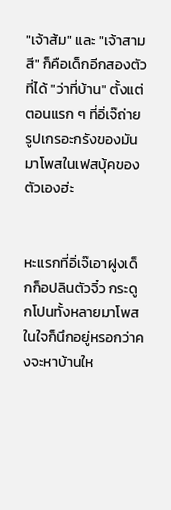"เจ้าส้ม" และ "เจ้าสามสี" ก็คือเด็กอีกสองตัวที่ได้ "ว่าที่บ้าน" ตั้งแต่ตอนแรก ๆ ที่อิ่เจ๊ถ่ายรูปเกรอะกรังของมันมาโพสในเฟสบุ้คของตัวเองฮ่ะ


หะแรกที่อิ่เจ๊เอาฝูงเด็กก็อปลินตัวจิ๋ว กระดูกโปนทั้งหลายมาโพส ในใจก็นึกอยู่หรอกว่าคงจะหาบ้านให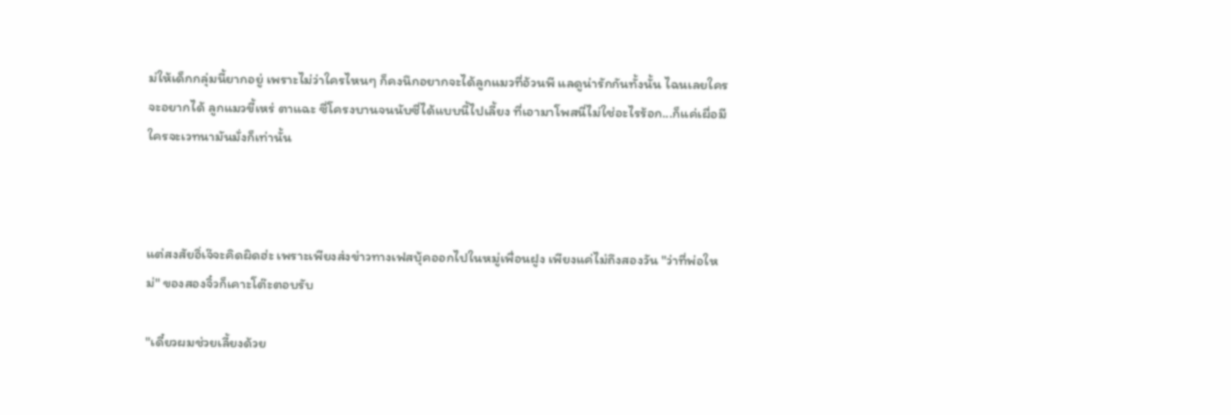ม่ให้เด็กกลุ่มนี้ยากอยู่ เพราะไม่ว่าใครไหนๆ ก็คงนึกอยากจะได้ลูกแมวที่อ้วนพี แลดูน่ารักกันทั้งนั้น ไฉนเลยใครจะอยากได้ ลูกแมวขี้เหร่ ตาแฉะ ซี่โครงบานจนนับซี่ได้แบบนี้ไปเลี้ยง ที่เอามาโพสนี่ไม่ใช่อะไรร้อก...ก็แค่เผื่อมีใครจะเวทนามันมั่งก็เท่านั้น



แต่สงสัยอิ่เจ๊จะคิดผิดฮ่ะ เพราะเพียงส่งข่าวทางเฟสบุ้คออกไปในหมู่เพื่อนฝูง เพียงแค่ไม่ถึงสองวัน "ว่าที่พ่อใหม่" ของสองจิ๋วก็เคาะโต๊ะตอบรับ

"เดี๋ยวผมช่วยเลี้ยงด้วย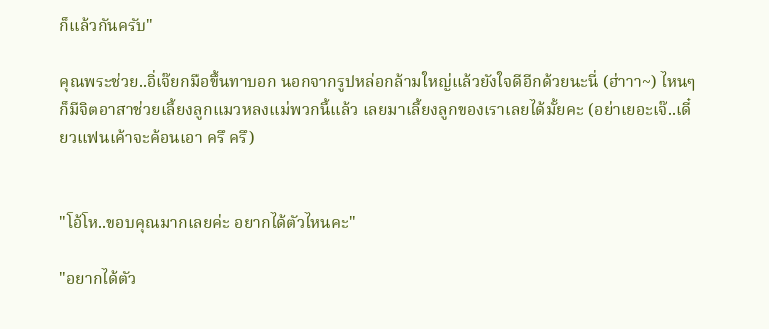ก็แล้วกันครับ"

คุณพระช่วย..อิ่เจ๊ยกมือขึ้นทาบอก นอกจากรูปหล่อกล้ามใหญ่แล้วยังใจดีอีกด้วยนะนี่ (ฮ่าาา~) ไหนๆ ก็มีจิตอาสาช่วยเลี้ยงลูกแมวหลงแม่พวกนี้แล้ว เลยมาเลี้ยงลูกของเราเลยได้มั้ยคะ (อย่าเยอะเจ๊..เดี๋ยวแฟนเค้าจะค้อนเอา ครึ ครึ)


"โอ้โห..ขอบคุณมากเลยค่ะ อยากได้ตัวไหนคะ"

"อยากได้ตัว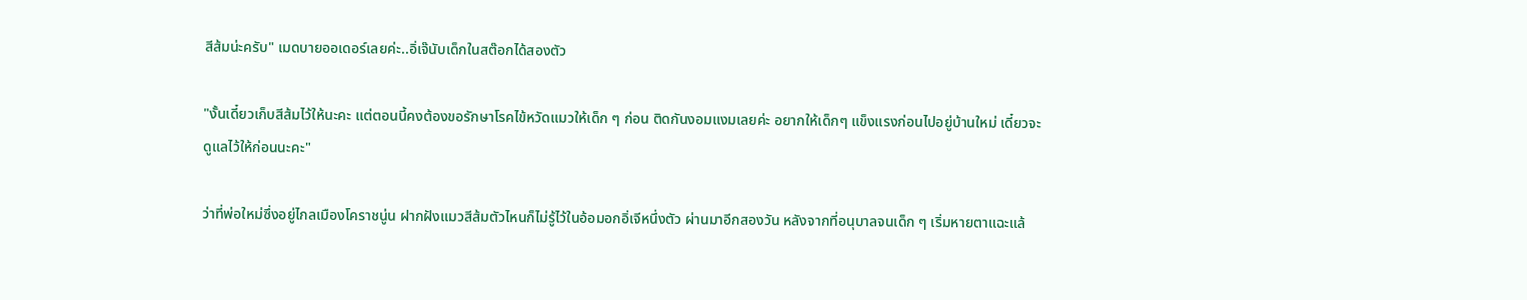สีส้มน่ะครับ" เมดบายออเดอร์เลยค่ะ..อิ่เจ๊นับเด็กในสต๊อกได้สองตัว

"งั้นเดี๋ยวเก็บสีส้มไว้ให้นะคะ แต่ตอนนี้คงต้องขอรักษาโรคไข้หวัดแมวให้เด็ก ๆ ก่อน ติดกันงอมแงมเลยค่ะ อยากให้เด็กๆ แข็งแรงก่อนไปอยู่บ้านใหม่ เดี๋ยวจะดูแลไว้ให้ก่อนนะคะ"

ว่าที่พ่อใหม่ซึ่งอยู่ไกลเมืองโคราชนู่น ฝากฝังแมวสีส้มตัวไหนก็ไม่รู้ไว้ในอ้อมอกอิ่เจีหนึ่งตัว ผ่านมาอีกสองวัน หลังจากที่อนุบาลจนเด็ก ๆ เริ่มหายตาแฉะแล้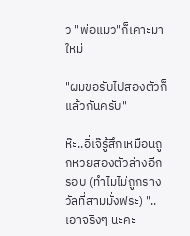ว "พ่อแมว"ก็เคาะมาใหม่

"ผมขอรับไปสองตัวก็แล้วกันครับ"

ห๊ะ..อิ่เจ๊รู้สึกเหมือนถูกหวยสองตัวล่างอีกรอบ (ทำไมไม่ถูกรางวัลที่สามมั่งฟระ) "..เอาจริงๆ นะคะ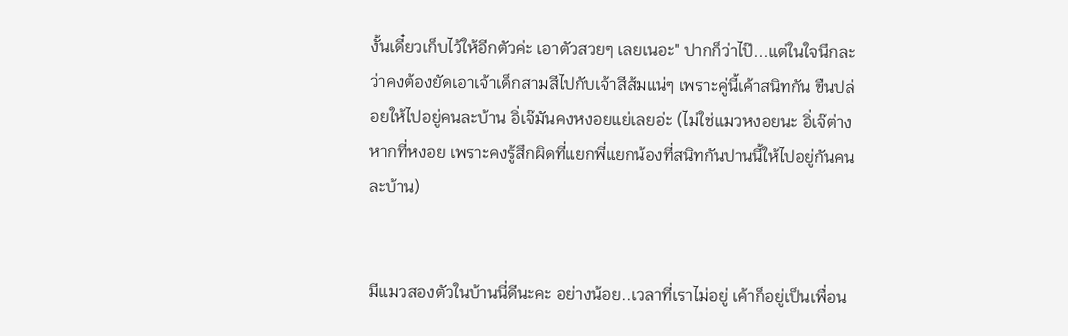งั้นเดี๋ยวเก็บไว้ให้อีกตัวค่ะ เอาตัวสวยๆ เลยเนอะ" ปากก็ว่าไป๊...แต่ในใจนึกละ ว่าคงต้องยัดเอาเจ้าเด็กสามสีไปกับเจ้าสีส้มแน่ๆ เพราะคู่นี้เค้าสนิทกัน ขืนปล่อยให้ไปอยู่คนละบ้าน อิ่เจ๊มันคงหงอยแย่เลยอ่ะ (ไม่ใช่แมวหงอยนะ อิ่เจ๊ต่างหากที่หงอย เพราะคงรู้สึกผิดที่แยกพี่แยกน้องที่สนิทกันปานนี้ให้ไปอยู่กันคนละบ้าน)


มีแมวสองตัวในบ้านนี่ดีนะคะ อย่างน้อย..เวลาที่เราไม่อยู่ เค้าก็อยู่เป็นเพื่อน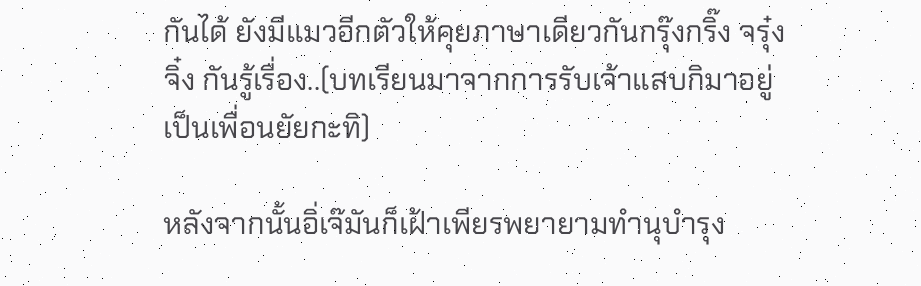กันได้ ยังมีแมวอีกตัวให้คุยภาษาเดียวกันกรุ๊งกริ๊ง จรุ๋งจิ๋ง กันรู้เรื่อง..(บทเรียนมาจากการรับเจ้าแสบกิมาอยู่เป็นเพื่อนยัยกะทิ)

หลังจากนั้นอิ่เจ๊มันก็เฝ้าเพียรพยายามทำนุบำรุง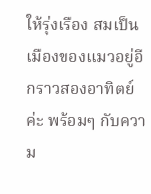ให้รุ่งเรือง สมเป็นเมืองของแมวอยู่อีกราวสองอาทิตย์ค่ะ พร้อมๆ กับความ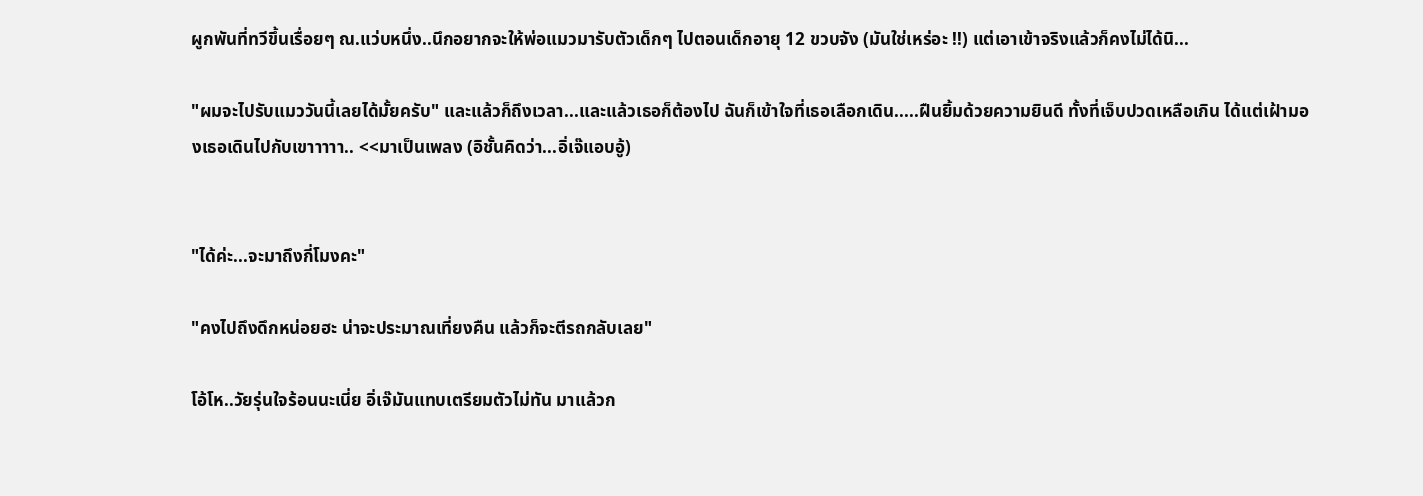ผูกพันที่ทวีขึ้นเรื่อยๆ ณ.แว่บหนึ่ง..นึกอยากจะให้พ่อแมวมารับตัวเด็กๆ ไปตอนเด็กอายุ 12 ขวบจัง (มันใช่เหร่อะ !!) แต่เอาเข้าจริงแล้วก็คงไม่ได้นิ...

"ผมจะไปรับแมววันนี้เลยได้มั้ยครับ" และแล้วก็ถึงเวลา...และแล้วเธอก็ต้องไป ฉันก็เข้าใจที่เธอเลือกเดิน.....ฝืนยิ้มด้วยความยินดี ทั้งที่เจ็บปวดเหลือเกิน ได้แต่เฝ้ามองเธอเดินไปกับเขาาาาา.. <<มาเป็นเพลง (อิชั้นคิดว่า...อิ่เจ๊แอบอู้)


"ได้ค่ะ...จะมาถึงกี่โมงคะ"

"คงไปถึงดึกหน่อยฮะ น่าจะประมาณเที่ยงคืน แล้วก็จะตีรถกลับเลย"

โอ้โห..วัยรุ่นใจร้อนนะเนี่ย อิ่เจ๊มันแทบเตรียมตัวไม่ทัน มาแล้วก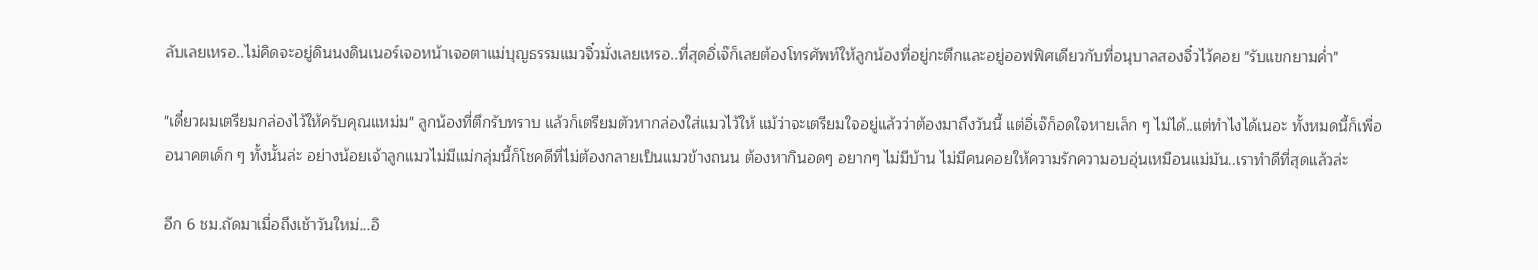ลับเลยเหรอ..ไม่คิดจะอยู่ดินนงดินเนอร์เจอหน้าเจอตาแม่บุญธรรมแมวจิ๋วมั่งเลยเหรอ..ที่สุดอิ่เจ๊ก็เลยต้องโทรศัพท์ให้ลูกน้องที่อยู่กะตึกและอยู่ออฟฟิศเดียวกับที่อนุบาลสองจิ๋วไว้คอย "รับแขกยามค่ำ"

"เดี๋ยวผมเตรียมกล่องไว้ให้ครับคุณแหม่ม" ลูกน้องที่ตึกรับทราบ แล้วก็เตรียมตัวหากล่องใส่แมวไว้ให้ แม้ว่าจะเตรียมใจอยู่แล้วว่าต้องมาถึงวันนี้ แต่อิ่เจ๊ก็อดใจหายเล็ก ๆ ไม่ได้..แต่ทำไงได้เนอะ ทั้งหมดนี้ก็เพื่ออนาคตเด็ก ๆ ทั้งนั้นล่ะ อย่างน้อยเจ้าลูกแมวไม่มีแม่กลุ่มนี้ก็โชคดีที่ไม่ต้องกลายเป็นแมวข้างถนน ต้องหากินอดๆ อยากๆ ไม่มีบ้าน ไม่มีคนคอยให้ความรักความอบอุ่นเหมือนแม่มัน..เราทำดีที่สุดแล้วล่ะ

อีก 6 ชม.ถัดมาเมื่อถึงเช้าวันใหม่...อิ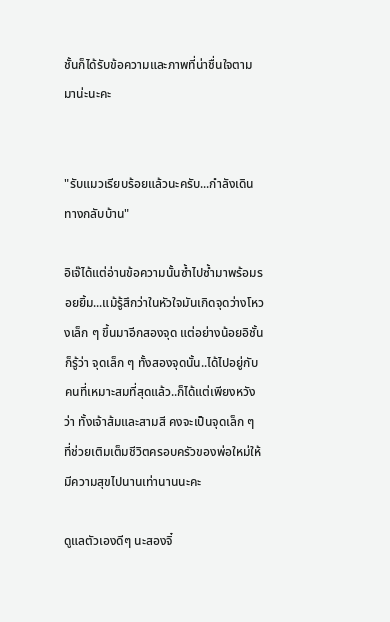ชั้นก็ได้รับข้อความและภาพที่น่าชื่นใจตามมาน่ะนะคะ


"รับแมวเรียบร้อยแล้วนะครับ...กำลังเดินทางกลับบ้าน"

อิเจ๊ได้แต่อ่านข้อความนั้นซ้ำไปซ้ำมาพร้อมรอยยิ้ม...แม้รู้สึกว่าในหัวใจมันเกิดจุดว่างโหวงเล็ก ๆ ขึ้นมาอีกสองจุด แต่อย่างน้อยอิชั้นก็รู้ว่า จุดเล็ก ๆ ทั้งสองจุดนั้น..ได้ไปอยู่กับคนที่เหมาะสมที่สุดแล้ว..ก็ได้แต่เพียงหวังว่า ทั้งเจ้าส้มและสามสี คงจะเป็นจุดเล็ก ๆ ที่ช่วยเติมเต็มชีวิตครอบครัวของพ่อใหม่ให้มีความสุขไปนานเท่านานนะคะ

ดูแลตัวเองดีๆ นะสองจิ๋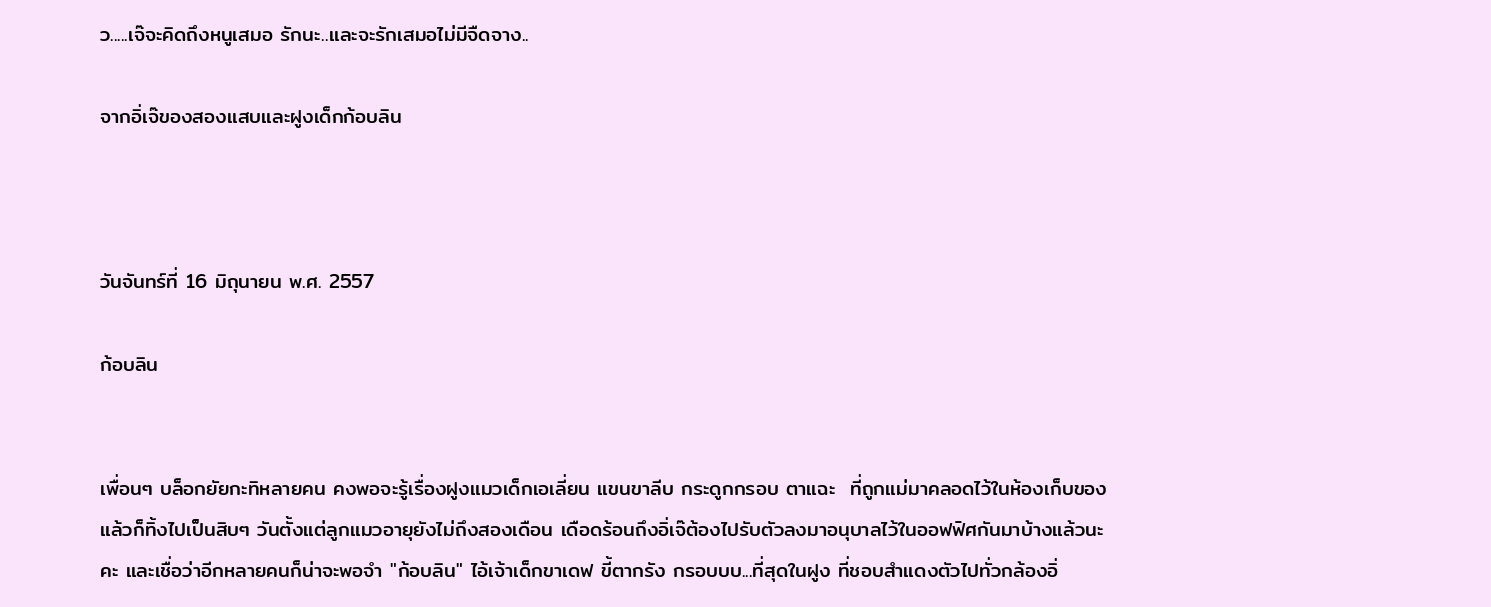ว.....เจ๊จะคิดถึงหนูเสมอ รักนะ..และจะรักเสมอไม่มีจืดจาง..

จากอิ่เจ๊ของสองแสบและฝูงเด็กก้อบลิน



วันจันทร์ที่ 16 มิถุนายน พ.ศ. 2557

ก้อบลิน


เพื่อนๆ บล็อกยัยกะทิหลายคน คงพอจะรู้เรื่องฝูงแมวเด็กเอเลี่ยน แขนขาลีบ กระดูกกรอบ ตาแฉะ  ที่ถูกแม่มาคลอดไว้ในห้องเก็บของแล้วก็ทิ้งไปเป็นสิบๆ วันตั้งแต่ลูกแมวอายุยังไม่ถึงสองเดือน เดือดร้อนถึงอิ่เจ๊ต้องไปรับตัวลงมาอนุบาลไว้ในออฟฟิศกันมาบ้างแล้วนะคะ และเชื่อว่าอีกหลายคนก็น่าจะพอจำ "ก้อบลิน" ไอ้เจ้าเด็กขาเดฟ ขี้ตากรัง กรอบบบ...ที่สุดในฝูง ที่ชอบสำแดงตัวไปทั่วกล้องอิ่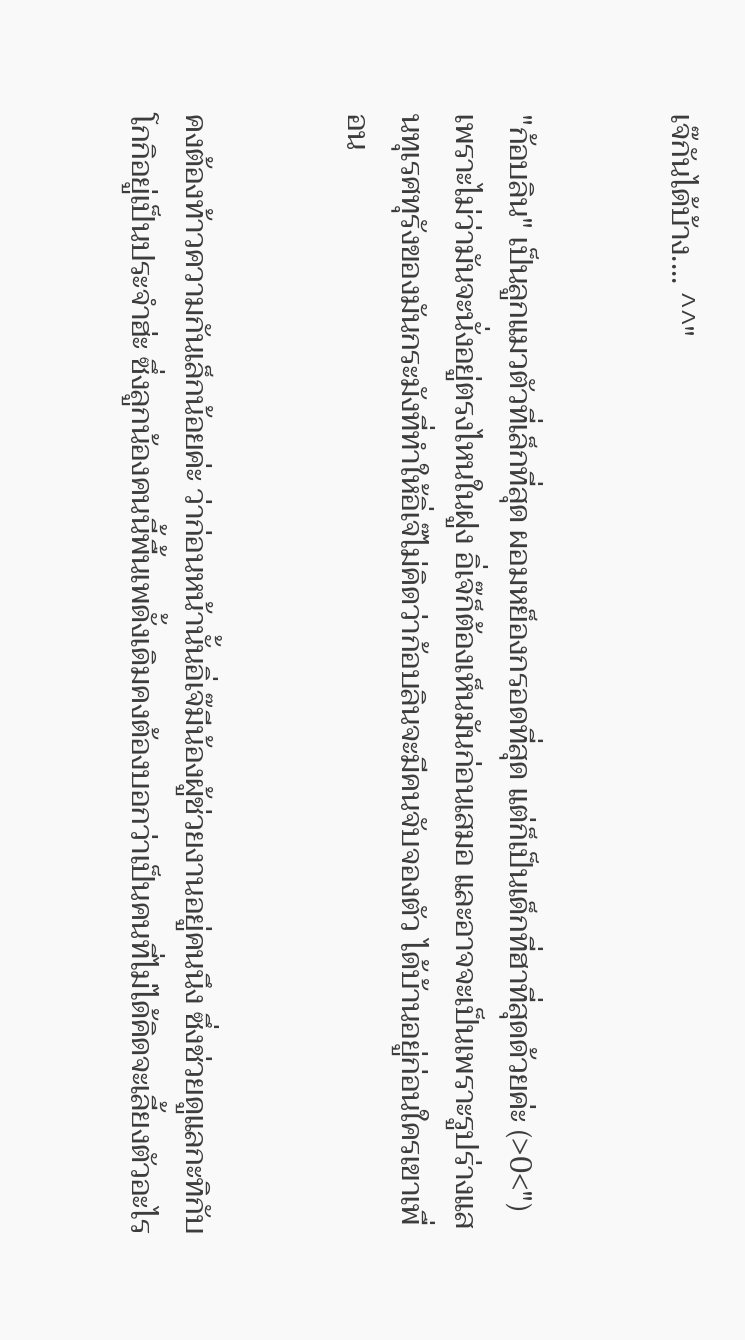เจ๊กันได้บ้าง.... ^^"


"ก้อบลิน" เป็นลูกแมวตัวที่เล็กที่สุด ผอมหย็องกรอดที่สุด แต่ก็เป็นเด็กที่ฮาที่สุดด้วยค่ะ (>0<") เพราะไม่ว่ามันจะนั่งอยู่ตรงไหนในฝูง อิ่เจ๊ก็ต้องเห็นมันก่อนเสมอ และอาจจะเป็นเพราะรูปร่างแสนทุเรศทุรังของมันกระมังที่ทำให้อิ่เจ๊ไม่คิดว่าก้อบลินจะมีคนจับจองตัว ได้บ้านอยู่ก่อนใครเขาเพื่อน


คงต้องท้าวความกันเล็กน้อยค่ะ ว่าก่อนหน้านั้นอิ่เจ๊มีน้องผู้ช่วยงานอยู่คนนึง ซึ่งช่วยดูแลกะทิกับโกกิอยู่เป็นประจำฮ่ะ ซึ่งลูกน้องคนนี้พื้นเพดั้งเดิมคงต้องบอกว่าเป็นคนที่ไม่ได้คิดจะเลี้ยงตัวอะไร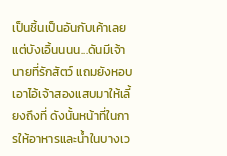เป็นชิ้นเป็นอันกับเค้าเลย แต่บังเอิ้นนนน...ดันมีเจ้านายที่รักสัตว์ แถมยังหอบเอาไอ้เจ้าสองแสบมาให้เลี้ยงถึงที่ ดังนั้นหน้าที่ในการให้อาหารและน้ำในบางเว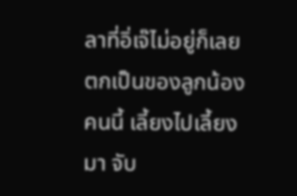ลาที่อิ่เจ๊ไม่อยู่ก็เลยตกเป็นของลูกน้องคนนี้ เลี้ยงไปเลี้ยงมา จับ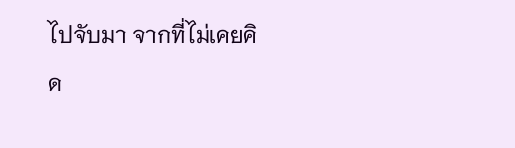ไปจับมา จากที่ไม่เคยคิด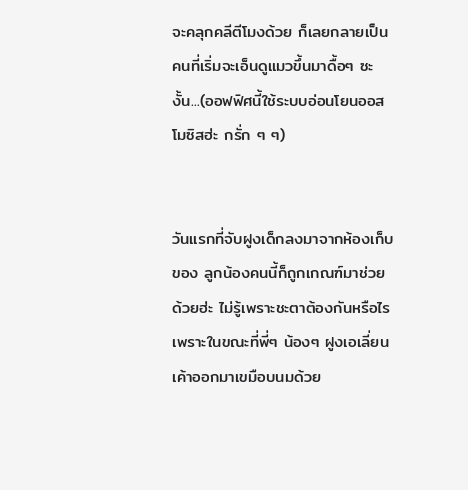จะคลุกคลีตีโมงด้วย ก็เลยกลายเป็นคนที่เริ่มจะเอ็นดูแมวขึ้นมาดื้อๆ ซะงั้น...(ออฟฟิศนี้ใช้ระบบอ่อนโยนออสโมซิสฮ่ะ กรั่ก ๆ ๆ)


วันแรกที่จับฝูงเด็กลงมาจากห้องเก็บของ ลูกน้องคนนี้ก็ถูกเกณฑ์มาช่วยด้วยฮ่ะ ไม่รู้เพราะชะตาต้องกันหรือไร เพราะในขณะที่พี่ๆ น้องๆ ฝูงเอเลี่ยนเค้าออกมาเขมือบนมด้วย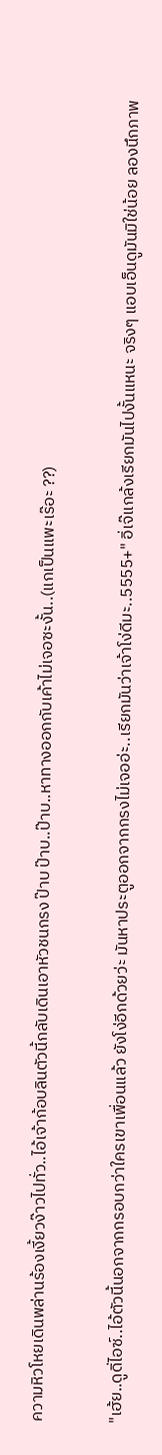ความหิวโหยเดินพล่านร้องเงี้ยวง๊าวไปทั่ว..ไอ้เจ้าก้อบลินตัวนี้กลับเดินเอาหัวชนกรง ป๊าบ ป๊าบ..ป๊าบ..หาทางออกกับเค้าไม่เจอซะงั้น..(แกเป็นแพะเร๊อะ ??)


"เฮ้ย..ดูดิ่ไอซ์..ไอ้ตัวนี้นอกจากกรอบกว่าใครเขาเพื่อนแล้ว ยังโง่อีกด้วยว่ะ มันหาประตูออกจากกรงไม่เจออ่ะ..เรียกมันว่าเจ้าโง่ดีมะ..5555+" อิ่เจ๊แกล้งเรียกมันไปงั้นแหนะ จริงๆ แอบเอ็นดูมันมิใช่น้อย ลองนึกภาพ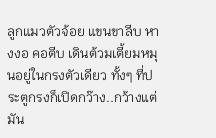ลูกแมวตัวจ้อย แขนขาลีบ หางงอ คอตีบ เดินต้วมเตี้ยมหมุนอยู่ในกรงตัวเดียว ทั้งๆ ที่ประตูกรงก็เปิดกว๊าง..กว้างแต่มัน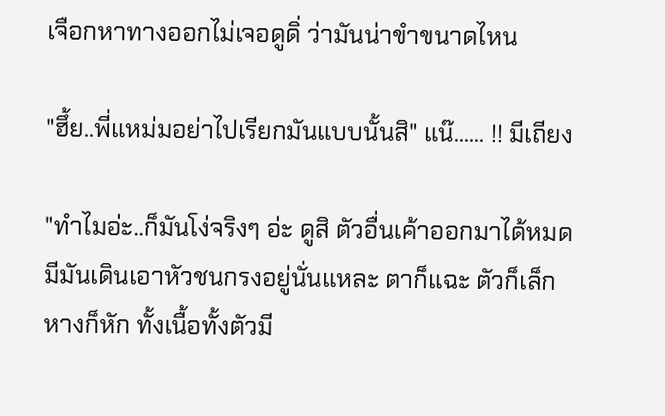เจือกหาทางออกไม่เจอดูดิ่ ว่ามันน่าขำขนาดไหน

"ฮึ้ย..พี่แหม่มอย่าไปเรียกมันแบบนั้นสิ" แน๊...... !! มีเถียง

"ทำไมอ่ะ..ก็มันโง่จริงๆ อ่ะ ดูสิ ตัวอื่นเค้าออกมาได้หมด มีมันเดินเอาหัวชนกรงอยู่นั่นแหละ ตาก็แฉะ ตัวก็เล็ก หางก็หัก ทั้งเนื้อทั้งตัวมี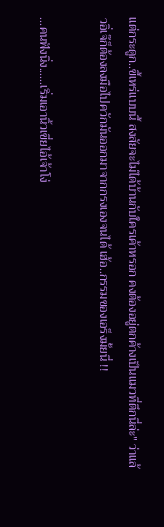แต่กระดูก..ขี้เหร่แบบนี้ สงสัยจะไม่ได้บ้านกับใครเค้าหรอก คงต้องอยู่ตกค้างเป็นแมวที่ตึกนี่ล่ะ" ว่าแล้วอิ่เจ๊ก็ต้องลงมือไปควักมันออกมาจากกรงเองจนได้ เฮ้อ..กรรมของเอร็งมั้ยนี่ !!

...คนฟังนิ่ง......เริ่มเอานิ้วเขี่ยไอ้เจ้าโง่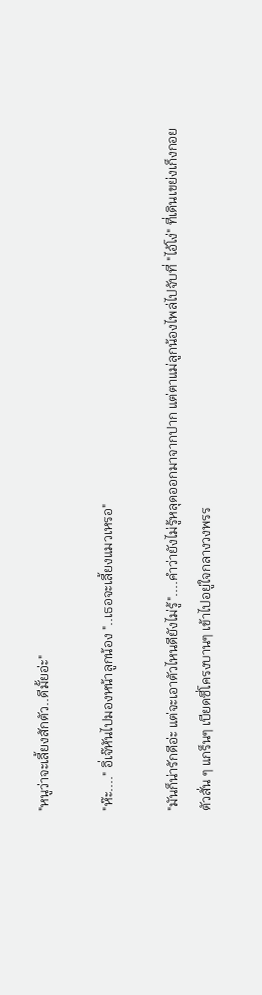"หนูว่าจะเลี้ยงสักตัว..ดีมั้ยอ่ะ"

"ห๊ะ...." อิ่เจ๊หันไปมองหน้าลูกน้อง "..เธอจะเลี้ยงแมวเหรอ"

"มันก็น่ารักดีอ่ะ แต่จะเอาตัวไหนดียังไม่รู้"....คำว่ายังไม่รู้หลุดออกมาจากปาก แต่ตาแม่ลูกน้องไพล่ไปจับที่ "ไอ้โง่" ที่เดินเขย่งเก็งกอย ตัวสั่น ๆ แกร็นๆ เบียดซี่โครงบานๆ เข้าไปอยู่ใจกลางวงพรร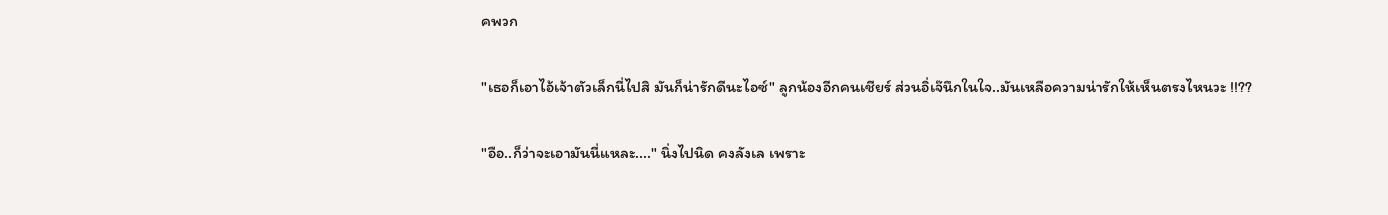คพวก

"เธอก็เอาไอ้เจ้าตัวเล็กนี่ไปสิ มันก็น่ารักดีนะไอซ์" ลูกน้องอีกคนเชียร์ ส่วนอิ่เจ๊นึกในใจ..มันเหลือความน่ารักให้เห็นตรงไหนวะ !!??

"อือ..ก็ว่าจะเอามันนี่แหละ...." นิ่งไปนิด คงลังเล เพราะ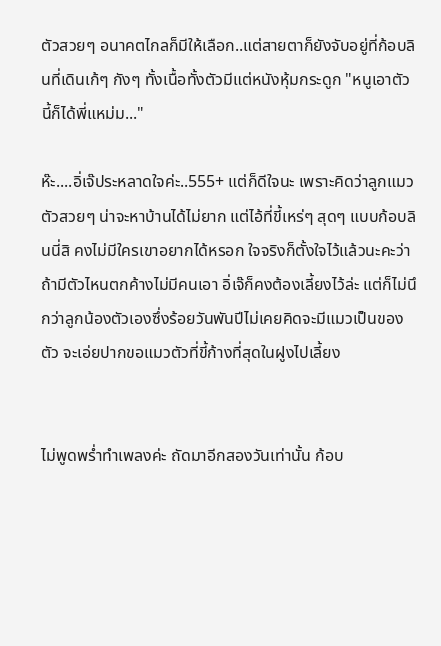ตัวสวยๆ อนาคตไกลก็มีให้เลือก..แต่สายตาก็ยังจับอยู่ที่ก้อบลินที่เดินเก้ๆ กังๆ ทั้งเนื้อทั้งตัวมีแต่หนังหุ้มกระดูก "หนูเอาตัวนี้ก็ได้พี่แหม่ม..."

ห๊ะ....อิ่เจ๊ประหลาดใจค่ะ..555+ แต่ก็ดีใจนะ เพราะคิดว่าลูกแมวตัวสวยๆ น่าจะหาบ้านได้ไม่ยาก แต่ไอ้ที่ขี้เหร่ๆ สุดๆ แบบก้อบลินนี่สิ คงไม่มีใครเขาอยากได้หรอก ใจจริงก็ตั้งใจไว้แล้วนะคะว่าถ้ามีตัวไหนตกค้างไม่มีคนเอา อิ่เจ๊ก็คงต้องเลี้ยงไว้ล่ะ แต่ก็ไม่นึกว่าลูกน้องตัวเองซึ่งร้อยวันพันปีไม่เคยคิดจะมีแมวเป็นของตัว จะเอ่ยปากขอแมวตัวที่ขี้ก้างที่สุดในฝูงไปเลี้ยง


ไม่พูดพร่ำทำเพลงค่ะ ถัดมาอีกสองวันเท่านั้น ก้อบ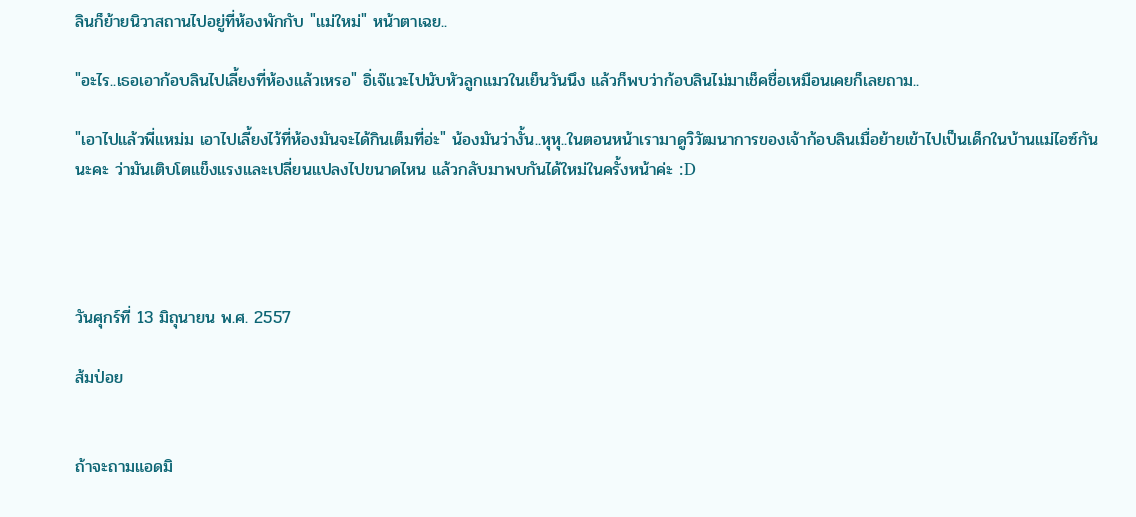ลินก็ย้ายนิวาสถานไปอยู่ที่ห้องพักกับ "แม่ใหม่" หน้าตาเฉย..

"อะไร..เธอเอาก้อบลินไปเลี้ยงที่ห้องแล้วเหรอ" อิ่เจ๊แวะไปนับหัวลูกแมวในเย็นวันนึง แล้วก็พบว่าก้อบลินไม่มาเช็คชื่อเหมือนเคยก็เลยถาม..

"เอาไปแล้วพี่แหม่ม เอาไปเลี้ยงไว้ที่ห้องมันจะได้กินเต็มที่อ่ะ" น้องมันว่างั้น..หุหุ..ในตอนหน้าเรามาดูวิวัฒนาการของเจ้าก้อบลินเมื่อย้ายเข้าไปเป็นเด็กในบ้านแม่ไอซ์กันนะคะ ว่ามันเติบโตแข็งแรงและเปลี่ยนแปลงไปขนาดไหน แล้วกลับมาพบกันได้ใหม่ในครั้งหน้าค่ะ :D




วันศุกร์ที่ 13 มิถุนายน พ.ศ. 2557

ส้มป่อย


ถ้าจะถามแอดมิ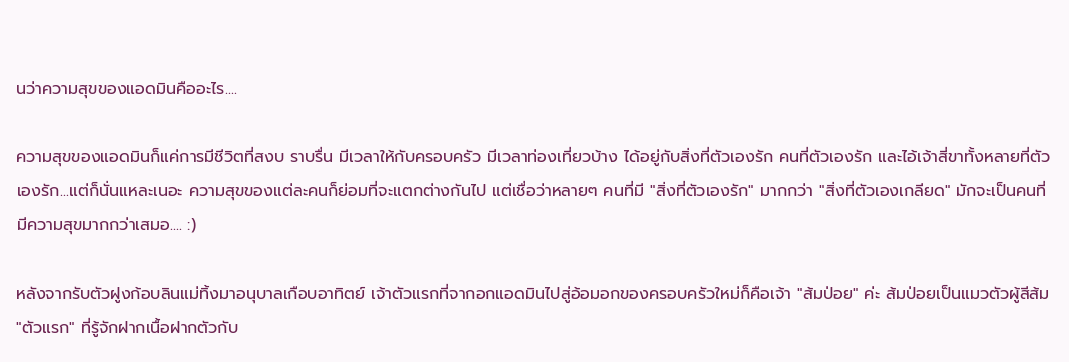นว่าความสุขของแอดมินคืออะไร....

ความสุขของแอดมินก็แค่การมีชีวิตที่สงบ ราบรื่น มีเวลาให้กับครอบครัว มีเวลาท่องเที่ยวบ้าง ได้อยู่กับสิ่งที่ตัวเองรัก คนที่ตัวเองรัก และไอ้เจ้าสี่ขาทั้งหลายที่ตัวเองรัก...แต่ก็นั่นแหละเนอะ ความสุขของแต่ละคนก็ย่อมที่จะแตกต่างกันไป แต่เชื่อว่าหลายๆ คนที่มี "สิ่งที่ตัวเองรัก" มากกว่า "สิ่งที่ตัวเองเกลียด" มักจะเป็นคนที่มีความสุขมากกว่าเสมอ.... :)

หลังจากรับตัวฝูงก้อบลินแม่ทิ้งมาอนุบาลเกือบอาทิตย์ เจ้าตัวแรกที่จากอกแอดมินไปสู่อ้อมอกของครอบครัวใหม่ก็คือเจ้า "ส้มป่อย" ค่ะ ส้มป่อยเป็นแมวตัวผู้สีส้ม "ตัวแรก" ที่รู้จักฝากเนื้อฝากตัวกับ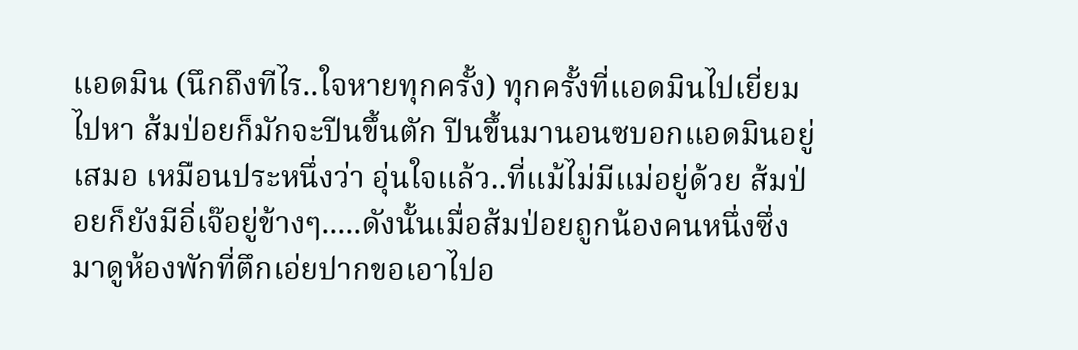แอดมิน (นึกถึงทีไร..ใจหายทุกครั้ง) ทุกครั้งที่แอดมินไปเยี่ยมไปหา ส้มป่อยก็มักจะปีนขึ้นตัก ปีนขึ้นมานอนซบอกแอดมินอยู่เสมอ เหมือนประหนึ่งว่า อุ่นใจแล้ว..ที่แม้ไม่มีแม่อยู่ด้วย ส้มป่อยก็ยังมีอิ่เจ๊อยู่ข้างๆ.....ดังนั้นเมื่อส้มป่อยถูกน้องคนหนึ่งซึ่งมาดูห้องพักที่ตึกเอ่ยปากขอเอาไปอ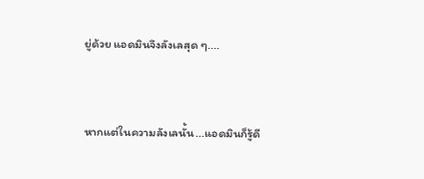ยู่ด้วย แอดมินจึงลังเลสุด ๆ....


หากแต่ในความลังเลนั้น...แอดมินก็รู้ดี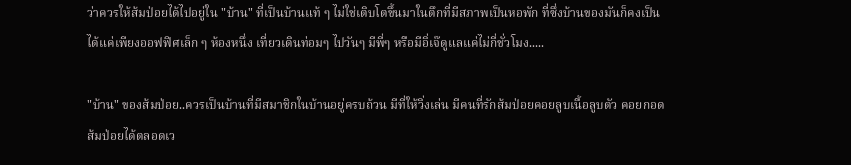ว่าควรให้ส้มป่อยได้ไปอยู่ใน "บ้าน" ที่เป็นบ้านแท้ ๆ ไม่ใช่เติบโตขึ้นมาในตึกที่มีสภาพเป็นหอพัก ที่ซึ่งบ้านของมันก็คงเป็นได้แค่เพียงออฟฟิศเล็ก ๆ ห้องหนึ่ง เที่ยวเดินท่อมๆ ไปวันๆ มีพี่ๆ หรือมีอิ่เจ๊ดูแลแค่ไม่กี่ชั่วโมง.....

"บ้าน" ของส้มป่อย..ควรเป็นบ้านที่มีสมาชิกในบ้านอยู่ครบถ้วน มีที่ให้วิ่งเล่น มีคนที่รักส้มป่อยคอยลูบเนื้อลูบตัว คอยกอดส้มป่อยได้ตลอดเว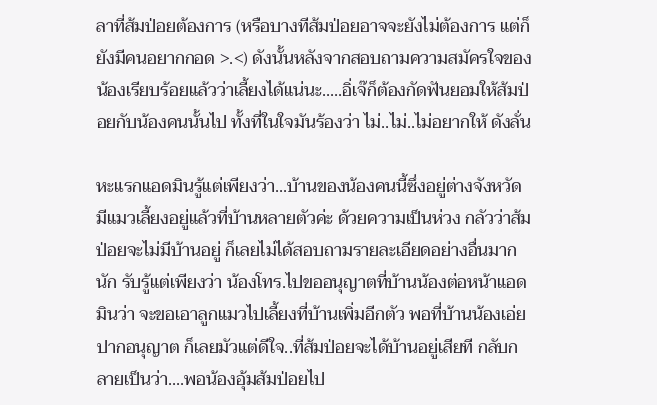ลาที่ส้มป่อยต้องการ (หรือบางทีส้มป่อยอาจจะยังไม่ต้องการ แต่ก็ยังมีคนอยากกอด >.<) ดังนั้นหลังจากสอบถามความสมัครใจของน้องเรียบร้อยแล้วว่าเลี้ยงได้แน่นะ.....อิ่เจ๊ก็ต้องกัดฟันยอมให้ส้มป่อยกับน้องคนนั้นไป ทั้งที่ในใจมันร้องว่า ไม่..ไม่..ไม่อยากให้ ดังลั่น

หะแรกแอดมินรู้แต่เพียงว่า...บ้านของน้องคนนี้ซึ่งอยู่ต่างจังหวัด มีแมวเลี้ยงอยู่แล้วที่บ้านหลายตัวค่ะ ด้วยความเป็นห่วง กลัวว่าส้มป่อยจะไม่มีบ้านอยู่ ก็เลยไม่ได้สอบถามรายละเอียดอย่างอื่นมากนัก รับรู้แต่เพียงว่า น้องโทร.ไปขออนุญาตที่บ้านน้องต่อหน้าแอดมินว่า จะขอเอาลูกแมวไปเลี้ยงที่บ้านเพิ่มอีกตัว พอที่บ้านน้องเอ่ยปากอนุญาต ก็เลยมัวแต่ดีใจ..ที่ส้มป่อยจะได้บ้านอยู่เสียที กลับกลายเป็นว่า....พอน้องอุ้มส้มป่อยไป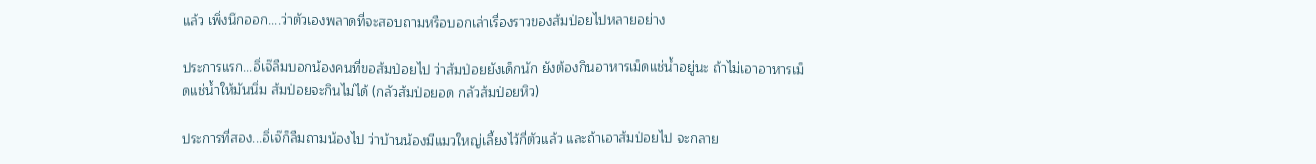แล้ว เพิ่งนึกออก....ว่าตัวเองพลาดที่จะสอบถามหรือบอกเล่าเรื่องราวของส้มป่อยไปหลายอย่าง

ประการแรก...อิ่เจ๊ลืมบอกน้องคนที่ขอส้มป่อยไป ว่าส้มป่อยยังเด็กนัก ยังต้องกินอาหารเม็ดแช่น้ำอยู่นะ ถ้าไม่เอาอาหารเม็ดแช่น้ำให้มันนิ่ม ส้มป่อยจะกินไม่ได้ (กลัวส้มป่อยอด กลัวส้มป่อยหิว)

ประการที่สอง...อิ่เจ๊ก็ลืมถามน้องไป ว่าบ้านน้องมีแมวใหญ่เลี้ยงไว้กี่ตัวแล้ว และถ้าเอาส้มป่อยไป จะกลาย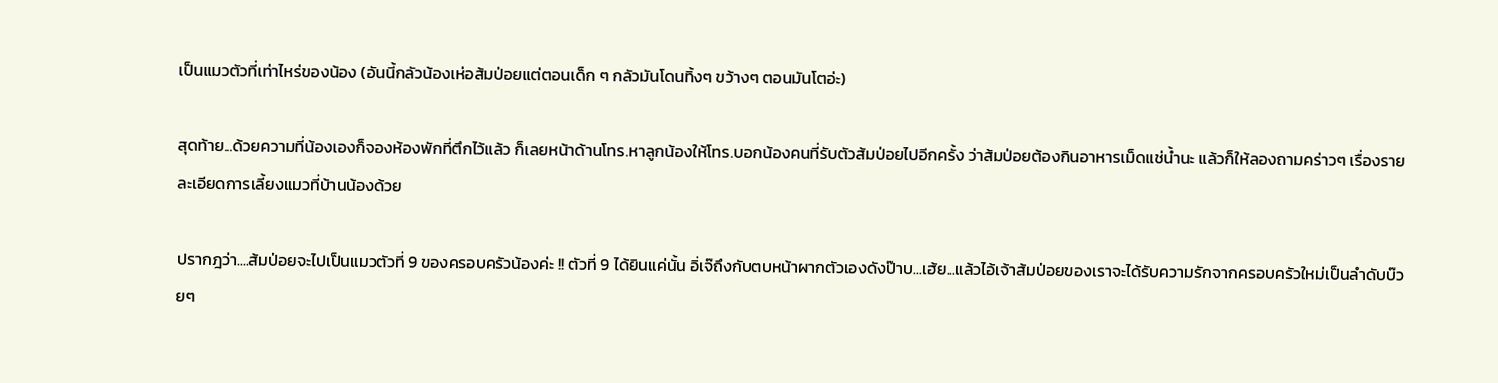เป็นแมวตัวที่เท่าไหร่ของน้อง (อันนี้กลัวน้องเห่อส้มป่อยแต่ตอนเด็ก ๆ กลัวมันโดนทิ้งๆ ขว้างๆ ตอนมันโตอ่ะ)

สุดท้าย...ด้วยความที่น้องเองก็จองห้องพักที่ตึกไว้แล้ว ก็เลยหน้าด้านโทร.หาลูกน้องให้โทร.บอกน้องคนที่รับตัวส้มป่อยไปอีกครั้ง ว่าส้มป่อยต้องกินอาหารเม็ดแช่น้ำนะ แล้วก็ให้ลองถามคร่าวๆ เรื่องรายละเอียดการเลี้ยงแมวที่บ้านน้องด้วย

ปรากฎว่า....ส้มป่อยจะไปเป็นแมวตัวที่ 9 ของครอบครัวน้องค่ะ !! ตัวที่ 9 ได้ยินแค่นั้น อิ่เจ๊ถึงกับตบหน้าผากตัวเองดังป๊าบ...เฮ้ย...แล้วไอ้เจ้าส้มป่อยของเราจะได้รับความรักจากครอบครัวใหม่เป็นลำดับบ๊วยๆ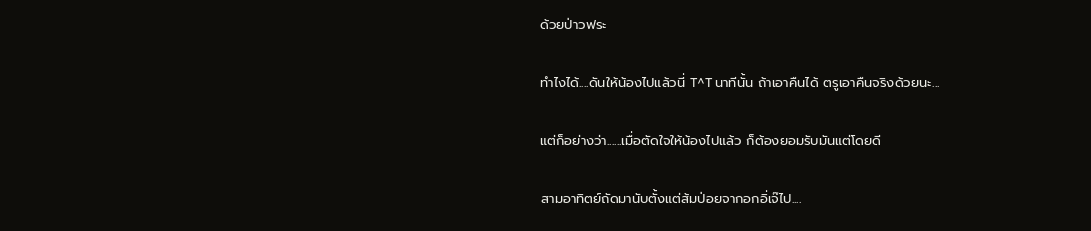ด้วยป่าวฟระ

ทำไงได้....ดันให้น้องไปแล้วนี่ T^T นาทีนั้น ถ้าเอาคืนได้ ตรูเอาคืนจริงด้วยนะ...

แต่ก็อย่างว่า......เมื่อตัดใจให้น้องไปแล้ว ก็ต้องยอมรับมันแต่โดยดี

สามอาทิตย์ถัดมานับตั้งแต่ส้มป่อยจากอกอิ่เจ๊ไป....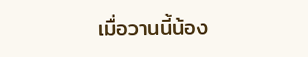เมื่อวานนี้น้อง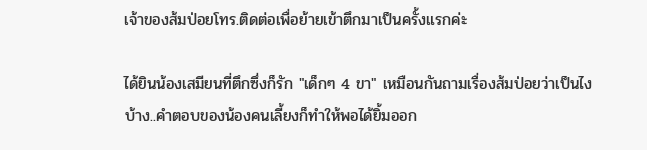เจ้าของส้มป่อยโทร.ติดต่อเพื่อย้ายเข้าตึกมาเป็นครั้งแรกค่ะ

ได้ยินน้องเสมียนที่ตึกซึ่งก็รัก "เด็กๆ 4 ขา" เหมือนกันถามเรื่องส้มป่อยว่าเป็นไงบ้าง..คำตอบของน้องคนเลี้ยงก็ทำให้พอได้ยิ้มออก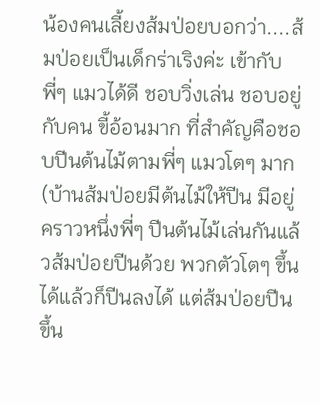น้องคนเลี้ยงส้มป่อยบอกว่า....ส้มป่อยเป็นเด็กร่าเริงค่ะ เข้ากับพี่ๆ แมวได้ดี ชอบวิ่งเล่น ชอบอยู่กับคน ขี้อ้อนมาก ที่สำคัญคือชอบปีนต้นไม้ตามพี่ๆ แมวโตๆ มาก (บ้านส้มป่อยมีต้นไม้ให้ปีน มีอยู่คราวหนึ่งพี่ๆ ปีนต้นไม้เล่นกันแล้วส้มป่อยปีนด้วย พวกตัวโตๆ ขึ้นได้แล้วก็ปีนลงได้ แต่ส้มป่อยปีนขึ้น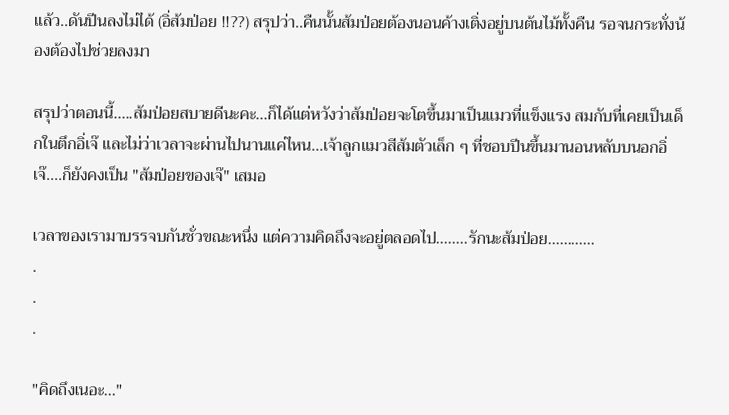แล้ว..ดันปีนลงไม่ได้ (อิ่ส้มป่อย !!??) สรุปว่า..คืนนั้นส้มป่อยต้องนอนค้างเติ่งอยู่บนต้นไม้ทั้งคืน รอจนกระทั่งน้องต้องไปช่วยลงมา

สรุปว่าตอนนี้.....ส้มป่อยสบายดีนะคะ...ก็ได้แต่หวังว่าส้มป่อยจะโตขึ้นมาเป็นแมวที่แข็งแรง สมกับที่เคยเป็นเด็กในตึกอิ่เจ๊ และไม่ว่าเวลาจะผ่านไปนานแค่ไหน...เจ้าลูกแมวสีส้มตัวเล็ก ๆ ที่ชอบปีนขึ้นมานอนหลับบนอกอิ่เจ๊....ก็ยังคงเป็น "ส้มป่อยของเจ๊" เสมอ

เวลาของเรามาบรรจบกันชั่วขณะหนึ่ง แต่ความคิดถึงจะอยู่ตลอดไป........รักนะส้มป่อย............
.
.
.

"คิดถึงเนอะ..."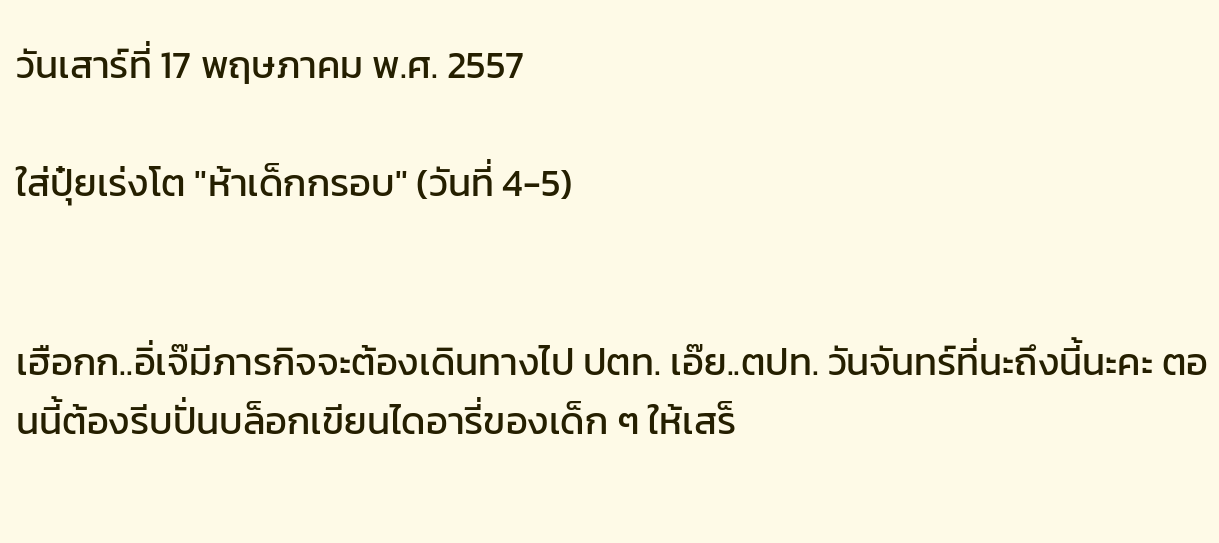วันเสาร์ที่ 17 พฤษภาคม พ.ศ. 2557

ใส่ปุ๋ยเร่งโต "ห้าเด็กกรอบ" (วันที่ 4-5)


เฮือกก..อิ่เจ๊มีภารกิจจะต้องเดินทางไป ปตท. เอ๊ย..ตปท. วันจันทร์ที่นะถึงนี้นะคะ ตอนนี้ต้องรีบปั่นบล็อกเขียนไดอารี่ของเด็ก ๆ ให้เสร็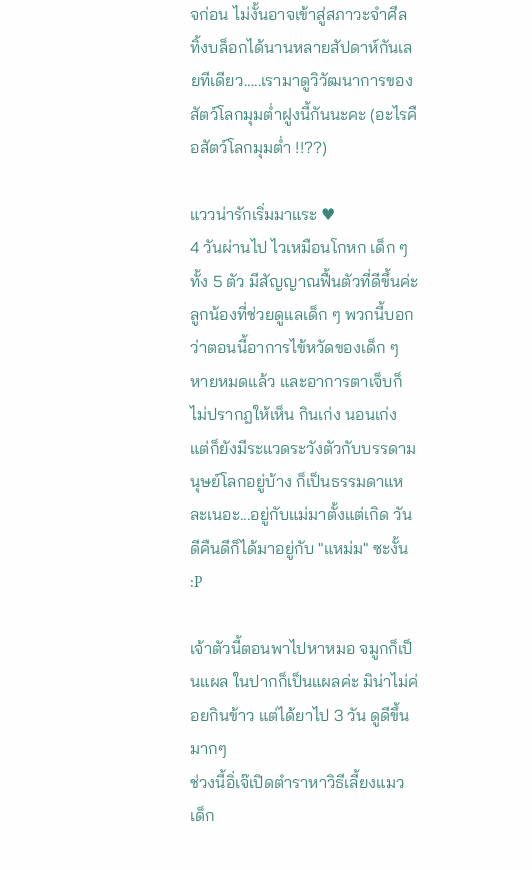จก่อน ไม่งั้นอาจเข้าสู่สภาวะจำศีล ทิ้งบล็อกได้นานหลายสัปดาห์กันเลยทีเดียว.....เรามาดูวิวัฒนาการของสัตว์โลกมุมต่ำฝูงนี้กันนะคะ (อะไรคือสัตว์โลกมุมต่ำ !!??)

แววน่ารักเริ่มมาแระ ♥
4 วันผ่านไป ไวเหมือนโกหก เด็ก ๆ ทั้ง 5 ตัว มีสัญญาณฟื้นตัวที่ดีขึ้นค่ะ ลูกน้องที่ช่วยดูแลเด็ก ๆ พวกนี้บอกว่าตอนนี้อาการไข้หวัดของเด็ก ๆ หายหมดแล้ว และอาการตาเจ็บก็ไม่ปรากฎให้เห็น กินเก่ง นอนเก่ง แต่ก็ยังมีระแวดระวังตัวกับบรรดามนุษย์โลกอยู่บ้าง ก็เป็นธรรมดาแหละเนอะ...อยู่กับแม่มาตั้งแต่เกิด วันดีคืนดีก็ได้มาอยู่กับ "แหม่ม" ซะงั้น :P

เจ้าตัวนี้ตอนพาไปหาหมอ จมูกก็เป็นแผล ในปากก็เป็นแผลค่ะ มิน่าไม่ค่อยกินข้าว แต่ได้ยาไป 3 วัน ดูดีขึ้นมากๆ
ช่วงนี้อิ่เจ๊เปิดตำราหาวิธีเลี้ยงแมวเด็ก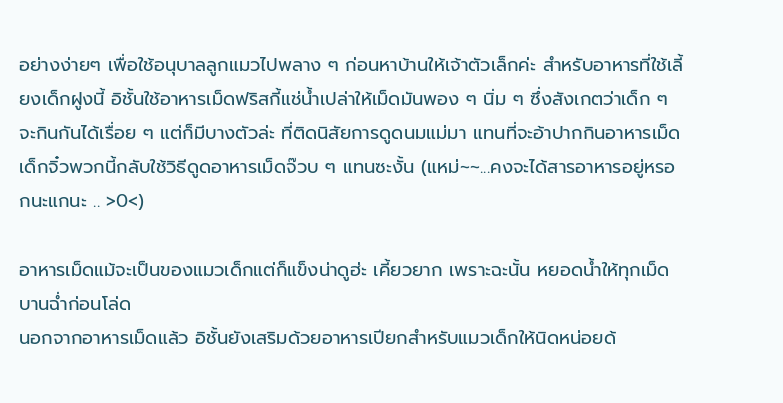อย่างง่ายๆ เพื่อใช้อนุบาลลูกแมวไปพลาง ๆ ก่อนหาบ้านให้เจ้าตัวเล็กค่ะ สำหรับอาหารที่ใช้เลี้ยงเด็กฝูงนี้ อิชั้นใช้อาหารเม็ดฟริสกี้แช่น้ำเปล่าให้เม็ดมันพอง ๆ นิ่ม ๆ ซึ่งสังเกตว่าเด็ก ๆ จะกินกันได้เรื่อย ๆ แต่ก็มีบางตัวล่ะ ที่ติดนิสัยการดูดนมแม่มา แทนที่จะอ้าปากกินอาหารเม็ด เด็กจิ๋วพวกนี้กลับใช้วิธีดูดอาหารเม็ดจ๊วบ ๆ แทนซะงั้น (แหม่~~...คงจะได้สารอาหารอยู่หรอกนะแกนะ .. >0<)

อาหารเม็ดแม้จะเป็นของแมวเด็กแต่ก็แข็งน่าดูฮ่ะ เคี้ยวยาก เพราะฉะนั้น หยอดน้ำให้ทุกเม็ดบานฉ่ำก่อนโล่ด
นอกจากอาหารเม็ดแล้ว อิชั้นยังเสริมด้วยอาหารเปียกสำหรับแมวเด็กให้นิดหน่อยด้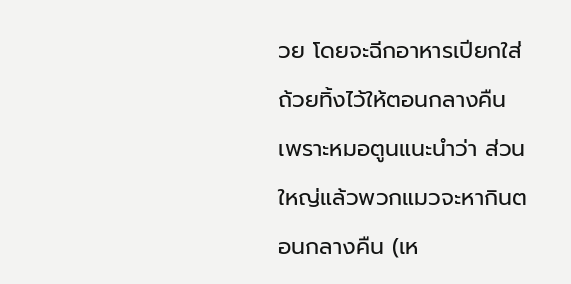วย โดยจะฉีกอาหารเปียกใส่ถ้วยทิ้งไว้ให้ตอนกลางคืน เพราะหมอตูนแนะนำว่า ส่วนใหญ่แล้วพวกแมวจะหากินตอนกลางคืน (เห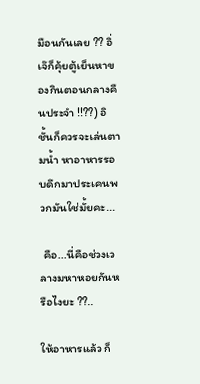มือนกันเลย ?? อิ่เจ๊ก็คุ้ยตู้เย็นหาของกินตอนกลางคืนประจำ !!??) อิชั้นก็ควรจะเล่นตามน้ำ หาอาหารรอบดึกมาประเคนพวกมันใช่มั้ยคะ...

 คือ...นี่คือช่วงเวลางมหาหอยกันหรือไงยะ ??..

ให้อาหารแล้ว ก็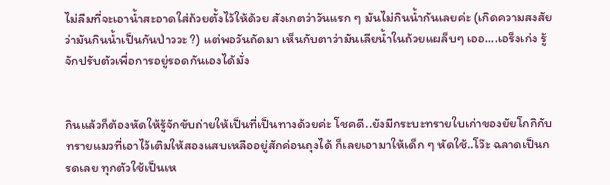ไม่ลืมที่จะเอาน้ำสะอาดใส่ถ้วยตั้งไว้ให้ด้วย สังเกตว่าวันแรก ๆ มันไม่กินน้ำกันเลยค่ะ (เกิดความสงสัยว่ามันกินน้ำเป็นกันป่าววะ ?) แต่พอวันถัดมา เห็นกับตาว่ามันเลียน้ำในถ้วยแผล็บๆ เออ....เอร็งเก่ง รู้จักปรับตัวเพื่อการอยู่รอดกันเองได้มั่ง


กินแล้วก็ต้องหัดให้รู้จักขับถ่ายให้เป็นที่เป็นทางด้วยค่ะ โชคดี..ยังมีกระบะทรายใบเก่าของยัยโกกิกับทรายแมวที่เอาไว้เติมให้สองแสบเหลืออยู่สักค่อนถุงได้ ก็เลยเอามาให้เด็ก ๆ หัดใช้..โว๊ะ ฉลาดเป็นกรดเลย ทุกตัวใช้เป็นเห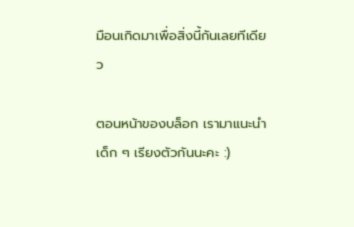มือนเกิดมาเพื่อสิ่งนี้กันเลยทีเดียว

ตอนหน้าของบล็อก เรามาแนะนำเด็ก ๆ เรียงตัวกันนะคะ :)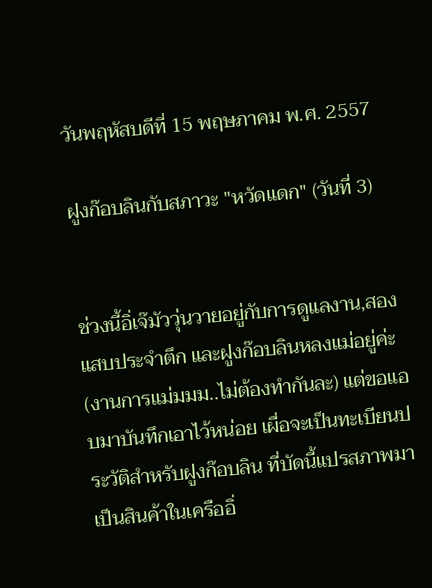วันพฤหัสบดีที่ 15 พฤษภาคม พ.ศ. 2557

ฝูงก๊อบลินกับสภาวะ "หวัดแดก" (วันที่ 3)


ช่วงนี้อิ่เจ๊มัววุ่นวายอยู่กับการดูแลงาน,สองแสบประจำตึก และฝูงก๊อบลินหลงแม่อยู่ค่ะ (งานการแม่มมม..ไม่ต้องทำกันละ) แต่ขอแอบมาบันทึกเอาไว้หน่อย เผื่อจะเป็นทะเบียนประวัติสำหรับฝูงก๊อบลิน ที่บัดนี้แปรสภาพมาเป็นสินค้าในเครืออิ่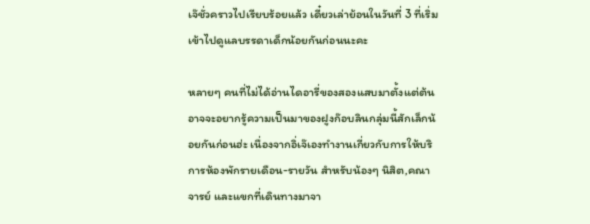เจ๊ชั่วคราวไปเรียบร้อยแล้ว เดี๋ยวเล่าย้อนในวันที่ 3 ที่เริ่มเข้าไปดูแลบรรดาเด็กน้อยกันก่อนนะคะ

หลายๆ คนที่ไม่ได้อ่านไดอารี่ของสองแสบมาตั้งแต่ต้น อาจจะอยากรู้ความเป็นมาของฝูงก๊อบลินกลุ่มนี้สักเล็กน้อยกันก่อนฮ่ะ เนื่องจากอิ่เจ๊เองทำงานเกี่ยวกับการให้บริการห้องพักรายเดือน-รายวัน สำหรับน้องๆ นิสิต,คณาจารย์ และแขกที่เดินทางมาจา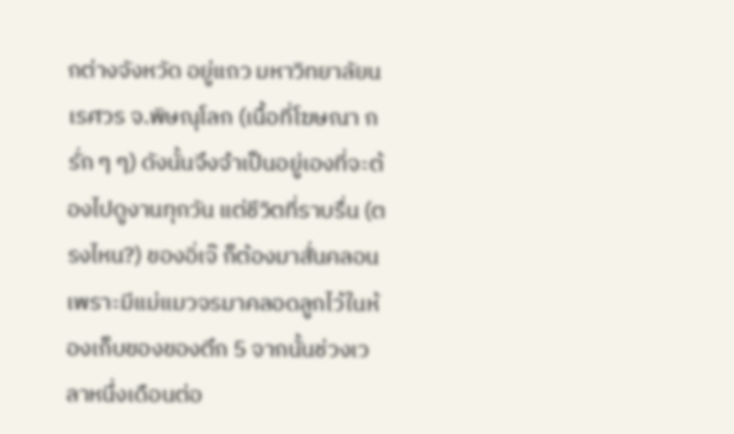กต่างจังหวัด อยู่แถว มหาวิทยาลัยนเรศวร จ.พิษณุโลก (เนื้อที่โฆษณา กรั่ก ๆ ๆ) ดังนั้นจึงจำเป็นอยู่เองที่จะต้องไปดูงานทุกวัน แต่ชีวิตที่ราบรื่น (ตรงไหน?) ของอิ่เจ๊ ก็ต้องมาสั่นคลอนเพราะมีแม่แมวจรมาคลอดลูกไว้ในห้องเก็บของของตึก 5 จากนั้นช่วงเวลาหนึ่งเดือนต่อ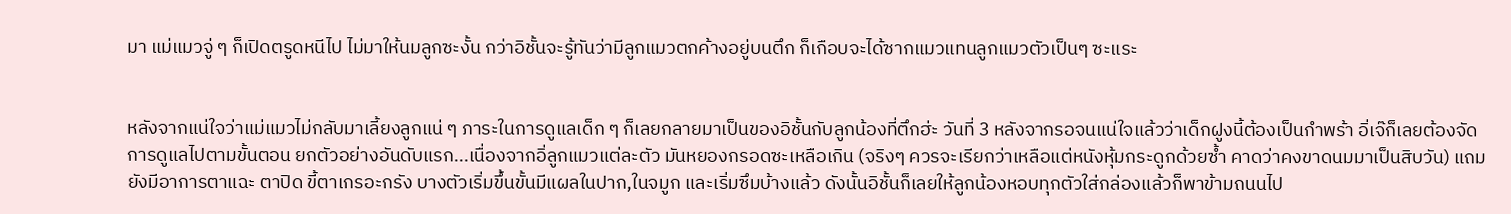มา แม่แมวจู่ ๆ ก็เปิดตรูดหนีไป ไม่มาให้นมลูกซะงั้น กว่าอิชั้นจะรู้ทันว่ามีลูกแมวตกค้างอยู่บนตึก ก็เกือบจะได้ซากแมวแทนลูกแมวตัวเป็นๆ ซะแระ


หลังจากแน่ใจว่าแม่แมวไม่กลับมาเลี้ยงลูกแน่ ๆ ภาระในการดูแลเด็ก ๆ ก็เลยกลายมาเป็นของอิชั้นกับลูกน้องที่ตึกฮ่ะ วันที่ 3 หลังจากรอจนแน่ใจแล้วว่าเด็กฝูงนี้ต้องเป็นกำพร้า อิ่เจ๊ก็เลยต้องจัดการดูแลไปตามขั้นตอน ยกตัวอย่างอันดับแรก...เนื่องจากอิ่ลูกแมวแต่ละตัว มันหยองกรอดซะเหลือเกิน (จริงๆ ควรจะเรียกว่าเหลือแต่หนังหุ้มกระดูกด้วยซ้ำ คาดว่าคงขาดนมมาเป็นสิบวัน) แถมยังมีอาการตาแฉะ ตาปิด ขี้ตาเกรอะกรัง บางตัวเริ่มขึ้นขั้นมีแผลในปาก,ในจมูก และเริ่มซึมบ้างแล้ว ดังนั้นอิชั้นก็เลยให้ลูกน้องหอบทุกตัวใส่กล่องแล้วก็พาข้ามถนนไป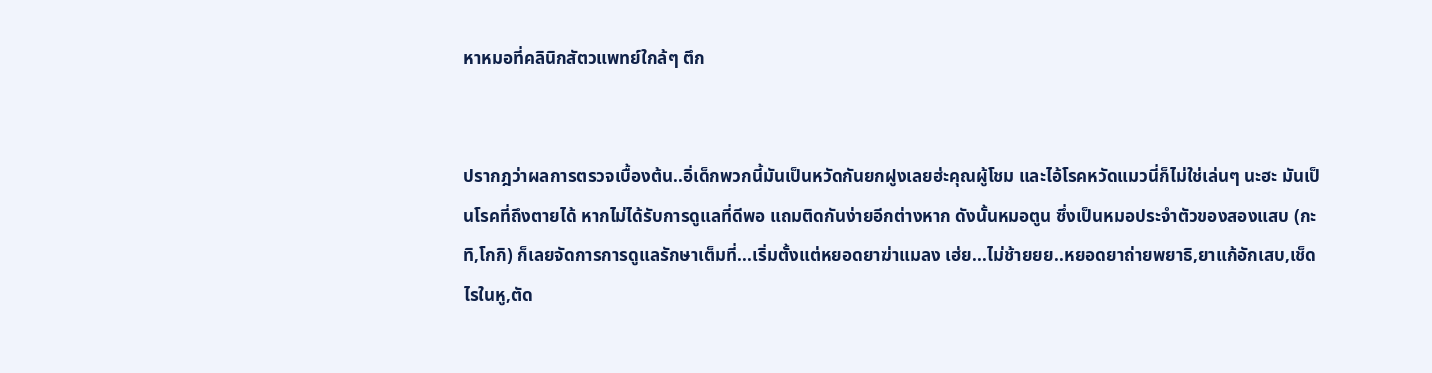หาหมอที่คลินิกสัตวแพทย์ใกล้ๆ ตึก


ปรากฎว่าผลการตรวจเบื้องต้น..อิ่เด็กพวกนี้มันเป็นหวัดกันยกฝูงเลยฮ่ะคุณผู้โชม และไอ้โรคหวัดแมวนี่ก็ไม่ใช่เล่นๆ นะฮะ มันเป็นโรคที่ถึงตายได้ หากไม่ได้รับการดูแลที่ดีพอ แถมติดกันง่ายอีกต่างหาก ดังนั้นหมอตูน ซึ่งเป็นหมอประจำตัวของสองแสบ (กะทิ,โกกิ) ก็เลยจัดการการดูแลรักษาเต็มที่...เริ่มตั้งแต่หยอดยาฆ่าแมลง เฮ่ย...ไม่ช้ายยย..หยอดยาถ่ายพยาธิ,ยาแก้อักเสบ,เช็ดไรในหู,ตัด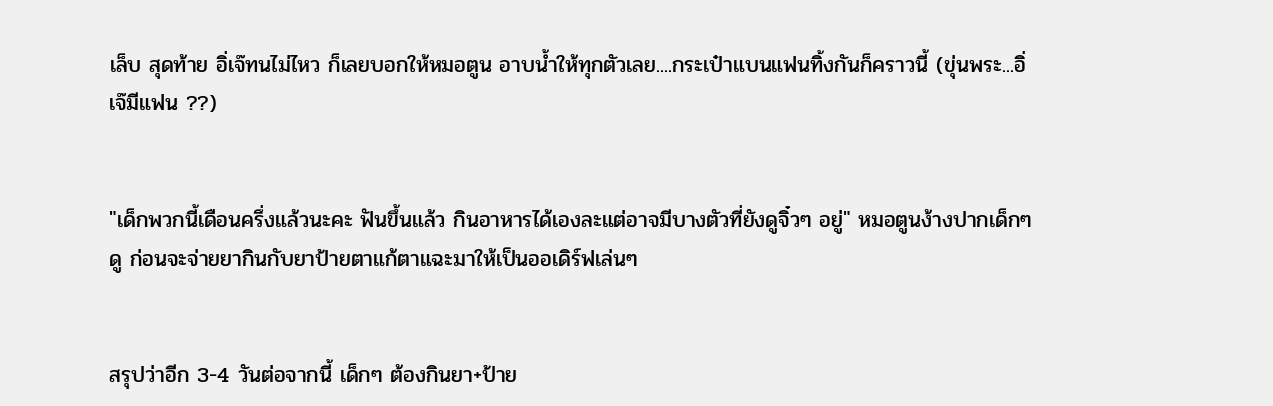เล็บ สุดท้าย อิ่เจ๊ทนไม่ไหว ก็เลยบอกให้หมอตูน อาบน้ำให้ทุกตัวเลย....กระเป๋าแบนแฟนทิ้งกันก็คราวนี้ (ขุ่นพระ...อิ่เจ๊มีแฟน ??)


"เด็กพวกนี้เดือนครึ่งแล้วนะคะ ฟันขึ้นแล้ว กินอาหารได้เองละแต่อาจมีบางตัวที่ยังดูจิ๋วๆ อยู่" หมอตูนง้างปากเด็กๆ ดู ก่อนจะจ่ายยากินกับยาป้ายตาแก้ตาแฉะมาให้เป็นออเดิร์ฟเล่นๆ


สรุปว่าอีก 3-4 วันต่อจากนี้ เด็กๆ ต้องกินยา+ป้าย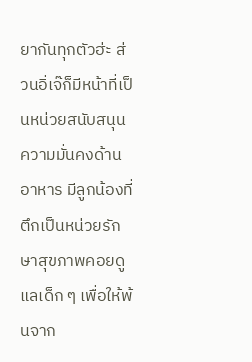ยากันทุกตัวฮ่ะ ส่วนอิ่เจ๊ก็มีหน้าที่เป็นหน่วยสนับสนุนความมั่นคงด้านอาหาร มีลูกน้องที่ตึกเป็นหน่วยรักษาสุขภาพคอยดูแลเด็ก ๆ เพื่อให้พ้นจาก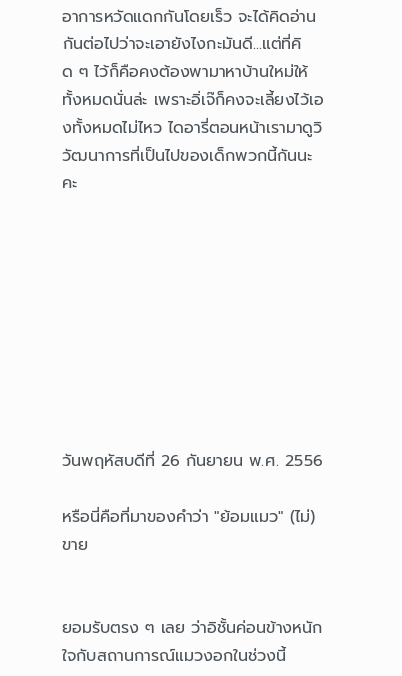อาการหวัดแดกกันโดยเร็ว จะได้คิดอ่านกันต่อไปว่าจะเอายังไงกะมันดี...แต่ที่คิด ๆ ไว้ก็คือคงต้องพามาหาบ้านใหม่ให้ทั้งหมดนั่นล่ะ เพราะอิ่เจ๊ก็คงจะเลี้ยงไว้เองทั้งหมดไม่ไหว ไดอารี่ตอนหน้าเรามาดูวิวัฒนาการที่เป็นไปของเด็กพวกนี้กันนะคะ









วันพฤหัสบดีที่ 26 กันยายน พ.ศ. 2556

หรือนี่คือที่มาของคำว่า "ย้อมแมว" (ไม่)ขาย


ยอมรับตรง ๆ เลย ว่าอิชั้นค่อนข้างหนักใจกับสถานการณ์แมวงอกในช่วงนี้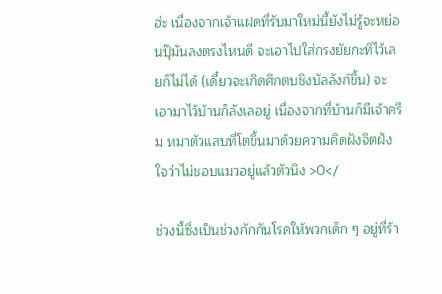ฮ่ะ เนื่องจากเจ้าแฝดที่รับมาใหม่นี้ยังไม่รู้จะหย่อนปุ๊มันลงตรงไหนดี จะเอาไปใส่กรงยัยกะทิไว้เลยก็ไม่ได้ (เดี๋ยวจะเกิดศึกตบชิงบัลลังก์ขึ้น) จะเอามาไว้บ้านก็ลังเลอยู่ เนื่องจากที่บ้านก็มีเจ้าครีม หมาตัวแสบที่โตขึ้นมาด้วยความคิดฝังจิตฝังใจว่าไม่ชอบแมวอยู่แล้วตัวนึง >0</

ช่วงนี้ซึ่งเป็นช่วงกักกันโรคให้พวกเด็ก ๆ อยู่ที่ร้า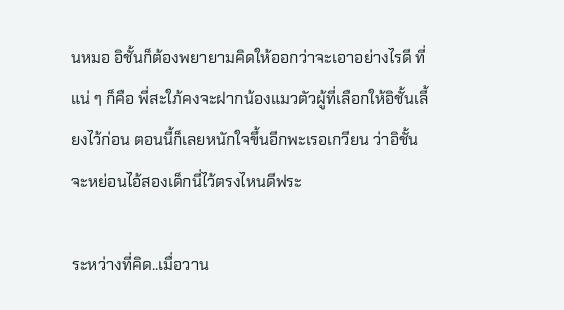นหมอ อิชั้นก็ต้องพยายามคิดให้ออกว่าจะเอาอย่างไรดี ที่แน่ ๆ ก็คือ พี่สะใภ้คงจะฝากน้องแมวตัวผู้ที่เลือกให้อิชั้นเลี้ยงไว้ก่อน ตอนนี้ก็เลยหนักใจขึ้นอีกพะเรอเกวียน ว่าอิชั้นจะหย่อนไอ้สองเด็กนี่ไว้ตรงไหนดีฟระ

ระหว่างที่คิด..เมื่อวาน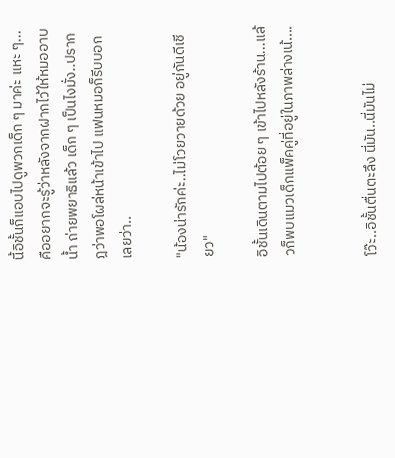นี้อิชั้นก็แอบไปดูพวกเด็ก ๆ มาค่ะ แหะ ๆ...คืออยากจะรู้ว่าหลังจากฝากไว้ให้หมออาบน้ำ ถ่ายพยาธิแล้ว เด็ก ๆ เป็นไงมั่ง..ปรากฎว่าพอโผล่หน้าเข้าไป แฟนหมอก็รีบบอกเลยว่า..

"น้องน่ารักค่ะ..ไม่โวยวายด้วย อยู่กันดีเชียว"

อิชั้นเดินตามไปต้อย ๆ เข้าไปหลังร้าน...แล้วก็พบแมวเด็กแพ็คคู่ที่อยู่ในภาพล่างเน้....


โว๊ะ..อิชั้นตื่นตะลึง นี่มัน..นี่มันไม่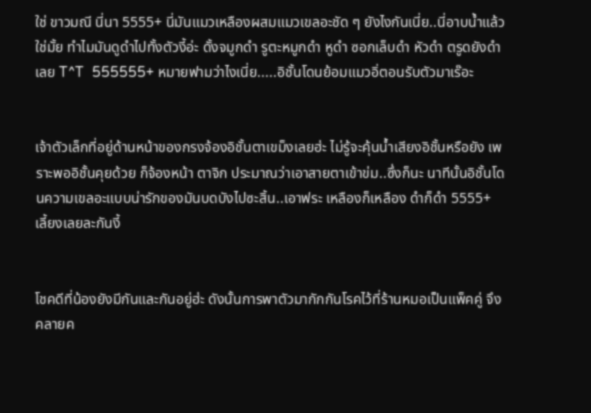ใช่ ขาวมณี นี่นา 5555+ นี่มันแมวเหลืองผสมแมวเขลอะชัด ๆ ยังไงกันเนี่ย..นี่อาบน้ำแล้วใช่มั้ย ทำไมมันดูดำไปทั้งตัวงี้อ่ะ ดั้งจมูกดำ รูตะหมูกดำ หูดำ ซอกเล็บดำ หัวดำ ตรูดยังดำเลย T^T  555555+ หมายฟามว่าไงเนี่ย.....อิชั้นโดนย้อมแมวอิ่ตอนรับตัวมาเร๊อะ


เจ้าตัวเล็กที่อยู่ด้านหน้าของกรงจ้องอิชั้นตาเขม็งเลยฮ่ะ ไม่รู้จะคุ้นน้ำเสียงอิชั้นหรือยัง เพราะพออิชั้นคุยด้วย ก็จ้องหน้า ตาจิก ประมาณว่าเอาสายตาเข้าข่ม..ซึ่งก็นะ นาทีนั้นอิชั้นโดนความเขลอะแบบน่ารักของมันบดบังไปซะสิ้น..เอาฟระ เหลืองก็เหลือง ดำก็ดำ 5555+ เลี้ยงเลยละกันงี้


โชคดีที่น้องยังมีกันและกันอยู่ฮ่ะ ดังนั้นการพาตัวมากักกันโรคไว้ที่ร้านหมอเป็นแพ็คคู่ จึงคลายค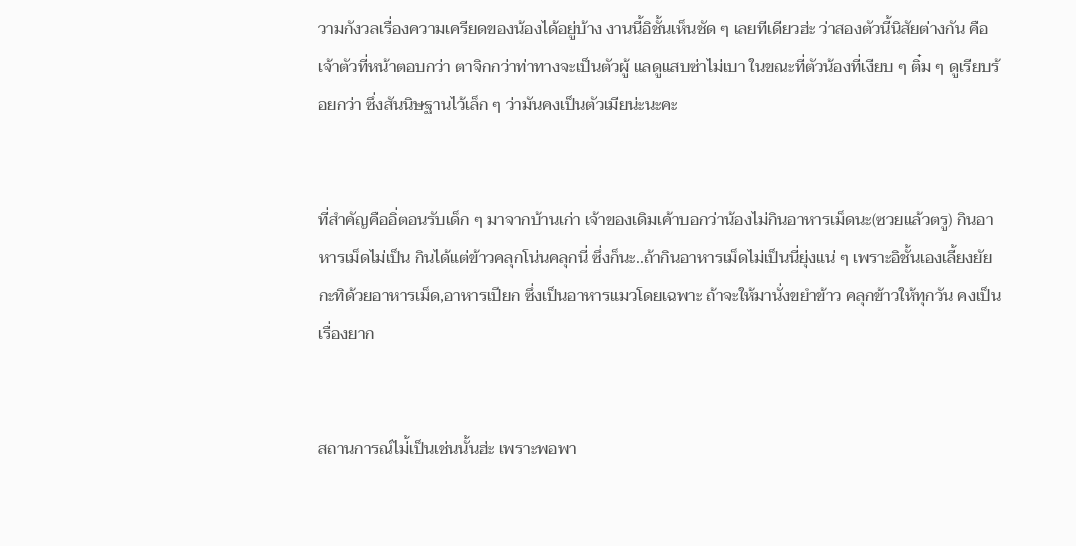วามกังวลเรื่องความเครียดของน้องได้อยู่บ้าง งานนี้อิชั้นเห็นชัด ๆ เลยทีเดียวฮ่ะ ว่าสองตัวนี้นิสัยต่างกัน คือเจ้าตัวที่หน้าตอบกว่า ตาจิกกว่าท่าทางจะเป็นตัวผู้ แลดูแสบซ่าไม่เบา ในขณะที่ตัวน้องที่เงียบ ๆ ติ๋ม ๆ ดูเรียบร้อยกว่า ซึ่งสันนิษฐานไว้เล็ก ๆ ว่ามันคงเป็นตัวเมียน่ะนะคะ


ที่สำคัญคืออิ่ตอนรับเด็ก ๆ มาจากบ้านเก่า เจ้าของเดิมเค้าบอกว่าน้องไม่กินอาหารเม็ดนะ(ซวยแล้วตรู) กินอาหารเม็ดไม่เป็น กินได้แต่ข้าวคลุกโน่นคลุกนี่ ซึ่งก็นะ..ถ้ากินอาหารเม็ดไม่เป็นนี่ยุ่งแน่ ๆ เพราะอิชั้นเองเลี้ยงยัยกะทิด้วยอาหารเม็ด,อาหารเปียก ซึ่งเป็นอาหารแมวโดยเฉพาะ ถ้าจะให้มานั่งขยำข้าว คลุกข้าวให้ทุกวัน คงเป็นเรื่องยาก


สถานการณ์ไม่้เป็นเช่นนั้นฮ่ะ เพราะพอพา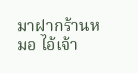มาฝากร้านหมอ ไอ้เจ้า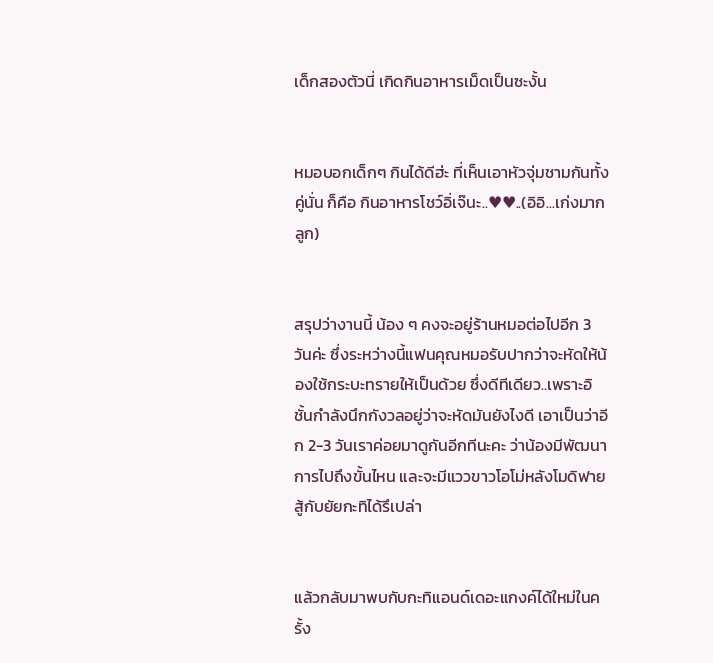เด็กสองตัวนี่ เกิดกินอาหารเม็ดเป็นซะงั้น


หมอบอกเด็กๆ กินได้ดีฮ่ะ ที่เห็นเอาหัวจุ่มชามกันทั้งคู่นั่น ก็คือ กินอาหารโชว์อิ่เจ๊นะ..♥♥..(อิอิ...เก่งมากลูก)


สรุปว่างานนี้ น้อง ๆ คงจะอยู่ร้านหมอต่อไปอีก 3 วันค่ะ ซึ่งระหว่างนี้แฟนคุณหมอรับปากว่าจะหัดให้น้องใช้กระบะทรายให้เป็นด้วย ซึ่งดีทีเดียว..เพราะอิชั้นกำลังนึกกังวลอยู่ว่าจะหัดมันยังไงดี เอาเป็นว่าอีก 2-3 วันเราค่อยมาดูกันอีกทีนะคะ ว่าน้องมีพัฒนาการไปถึงขั้นไหน และจะมีแววขาวโอโม่หลังโมดิฟายสู้กับยัยกะทิได้รึเปล่า


แล้วกลับมาพบกับกะทิแอนด์เดอะแกงค์ได้ใหม่ในครั้ง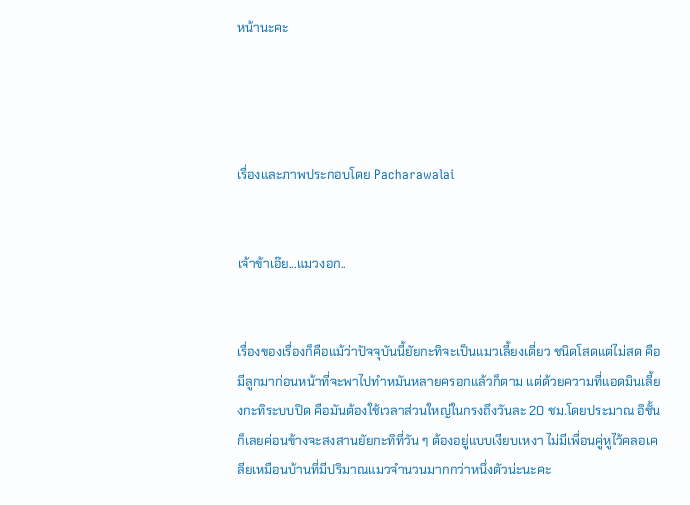หน้านะคะ




เรื่องและภาพประกอบโดย Pacharawalai


เจ้าข้าเอ๊ย...แมวงอก..


เรื่องของเรื่องก็คือแม้ว่าปัจจุบันนี้ยัยกะทิจะเป็นแมวเลี้ยงเดี่ยว ชนิดโสดแต่ไม่สด คือมีลูกมาก่อนหน้าที่จะพาไปทำหมันหลายครอกแล้วก็ตาม แต่ด้วยความที่แอดมินเลี้ยงกะทิระบบปิด คือมันต้องใช้เวลาส่วนใหญ่ในกรงถึงวันละ 20 ชม.โดยประมาณ อิชั้นก็เลยค่อนข้างจะสงสานยัยกะทิที่วัน ๆ ต้องอยู่แบบเงียบเหงา ไม่มีเพื่อนคู่หูไว้คลอเคลียเหมือนบ้านที่มีปริมาณแมวจำนวนมากกว่าหนึ่งตัวน่ะนะคะ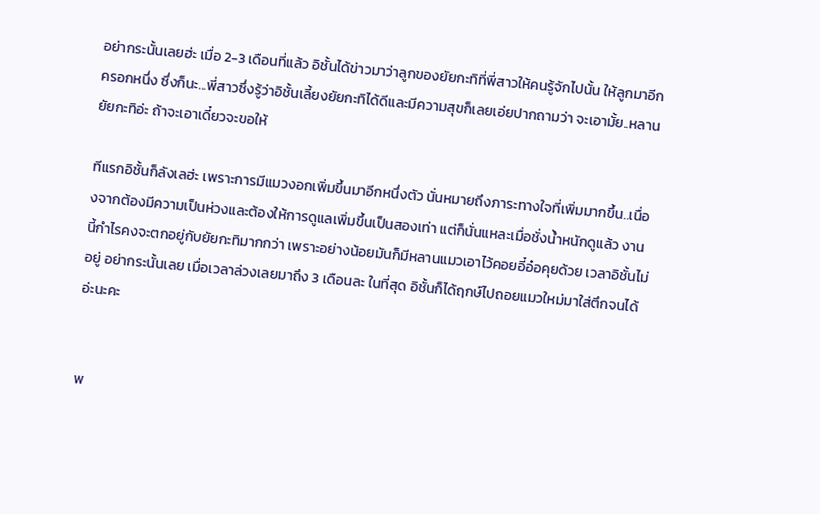อย่ากระนั้นเลยฮ่ะ เมื่อ 2-3 เดือนที่แล้ว อิชั้นได้ข่าวมาว่าลูกของยัยกะทิที่พี่สาวให้คนรู้จักไปนั้น ให้ลูกมาอีกครอกหนึ่ง ซึ่งก็นะ...พี่สาวซึ่งรู้ว่าอิชั้นเลี้ยงยัยกะทิได้ดีและมีความสุขก็เลยเอ่ยปากถามว่า จะเอามั้ย..หลานยัยกะทิอ่ะ ถ้าจะเอาเดี๋ยวจะขอให้

ทีแรกอิชั้นก็ลังเลฮ่ะ เพราะการมีแมวงอกเพิ่มขึ้นมาอีกหนึ่งตัว นั่นหมายถึงภาระทางใจที่เพิ่มมากขึ้น..เนื่องจากต้องมีความเป็นห่วงและต้องให้การดูแลเพิ่มขึ้นเป็นสองเท่า แต่ก็นั่นแหละเมื่อชั่งน้ำหนักดูแล้ว งานนี้กำไรคงจะตกอยู่กับยัยกะทิมากกว่า เพราะอย่างน้อยมันก็มีหลานแมวเอาไว้คอยอี๋อ๋อคุยด้วย เวลาอิชั้นไม่อยู่ อย่ากระนั้นเลย เมื่อเวลาล่วงเลยมาถึง 3 เดือนละ ในที่สุด อิชั้นก็ได้ฤกษ์ไปถอยแมวใหม่มาใส่ตึกจนได้อ่ะนะคะ


พ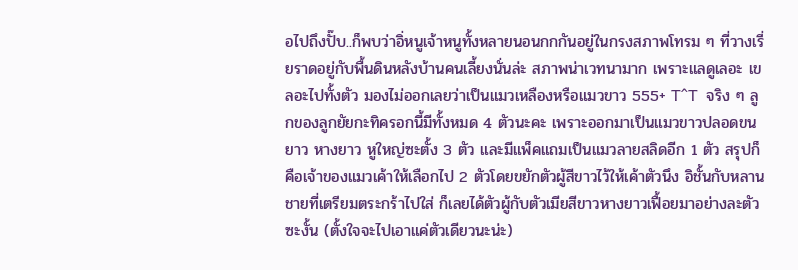อไปถึงปั๊บ..ก็พบว่าอิ่หนูเจ้าหนูทั้งหลายนอนกกกันอยู่ในกรงสภาพโทรม ๆ ที่วางเรี่ยราดอยู่กับพื้นดินหลังบ้านคนเลี้ยงนั่นล่ะ สภาพน่าเวทนามาก เพราะแลดูเลอะ เขลอะไปทั้งตัว มองไม่ออกเลยว่าเป็นแมวเหลืองหรือแมวขาว 555+ T^T  จริง ๆ ลูกของลูกยัยกะทิครอกนี้มีทั้งหมด 4 ตัวนะคะ เพราะออกมาเป็นแมวขาวปลอดขนยาว หางยาว หูใหญ่ซะตั้ง 3 ตัว และมีแพ็คแถมเป็นแมวลายสลิดอีก 1 ตัว สรุปก็คือเจ้าของแมวเค้าให้เลือกไป 2 ตัวโดยขยักตัวผู้สีขาวไว้ให้เค้าตัวนึง อิชั้นกับหลานชายที่เตรียมตระกร้าไปใส่ ก็เลยได้ตัวผู้กับตัวเมียสีขาวหางยาวเฟื้อยมาอย่างละตัวซะงั้น (ตั้งใจจะไปเอาแค่ตัวเดียวนะน่ะ)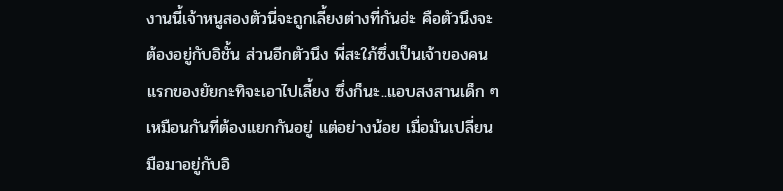งานนี้เจ้าหนูสองตัวนี่จะถูกเลี้ยงต่างที่กันฮ่ะ คือตัวนึงจะต้องอยู่กับอิชั้น ส่วนอีกตัวนึง พี่สะใภ้ซึ่งเป็นเจ้าของคนแรกของยัยกะทิจะเอาไปเลี้ยง ซึ่งก็นะ..แอบสงสานเด็ก ๆ เหมือนกันที่ต้องแยกกันอยู่ แต่อย่างน้อย เมื่อมันเปลี่ยนมือมาอยู่กับอิ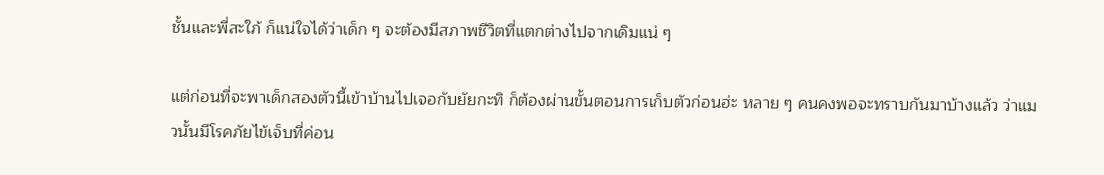ชั้นและพี่สะใภ้ ก็แน่ใจได้ว่าเด็ก ๆ จะต้องมีสภาพชีวิตที่แตกต่างไปจากเดิมแน่ ๆ

แต่ก่อนที่จะพาเด็กสองตัวนี้เข้าบ้านไปเจอกับยัยกะทิ ก็ต้องผ่านขั้นตอนการเก็บตัวก่อนฮ่ะ หลาย ๆ คนคงพอจะทราบกันมาบ้างแล้ว ว่าแมวนั้นมีโรคภัยไข้เจ็บที่ค่อน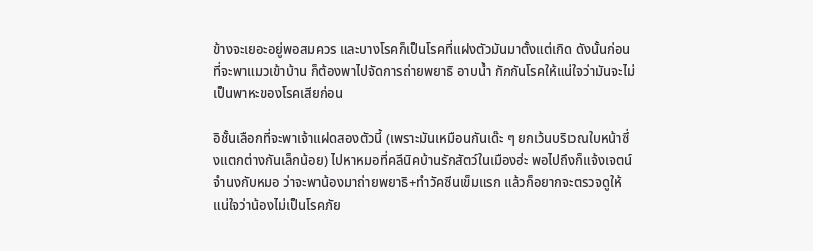ข้างจะเยอะอยู่พอสมควร และบางโรคก็เป็นโรคที่แฝงตัวมันมาตั้งแต่เกิด ดังนั้นก่อนที่จะพาแมวเข้าบ้าน ก็ต้องพาไปจัดการถ่ายพยาธิ อาบน้ำ กักกันโรคให้แน่ใจว่ามันจะไม่เป็นพาหะของโรคเสียก่อน

อิชั้นเลือกที่จะพาเจ้าแฝดสองตัวนี้ (เพราะมันเหมือนกันเด๊ะ ๆ ยกเว้นบริเวณใบหน้าซึ่งแตกต่างกันเล็กน้อย) ไปหาหมอที่คลีนิคบ้านรักสัตว์ในเมืองฮ่ะ พอไปถึงก็แจ้งเจตน์จำนงกับหมอ ว่าจะพาน้องมาถ่ายพยาธิ+ทำวัคซีนเข็มแรก แล้วก็อยากจะตรวจดูให้แน่ใจว่าน้องไม่เป็นโรคภัย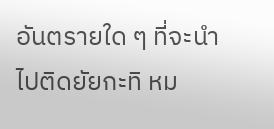อันตรายใด ๆ ที่จะนำไปติดยัยกะทิ หม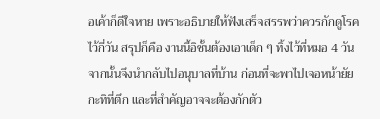อเค้าก็ดีใจหาย เพราะอธิบายให้ฟังเสร็จสรรพว่าควรกักดูโรคไว้กี่วัน สรุปก็คือ งานนี้อิชั้นต้องเอาเด็ก ๆ ทิ้งไว้ที่หมอ 4 วัน จากนั้นจึงนำกลับไปอนุบาลที่บ้าน ก่อนที่จะพาไปเจอหน้ายัยกะทิที่ตึก และที่สำคัญอาจจะต้องกักตัว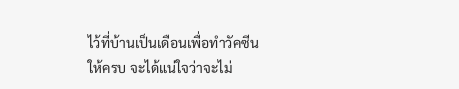ไว้ที่บ้านเป็นเดือนเพื่อทำวัคซีนให้ครบ จะได้แน่ใจว่าจะไม่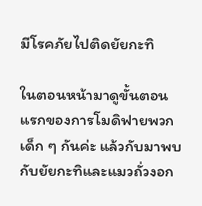มีโรคภัยไปติดยัยกะทิ

ในตอนหน้ามาดูขั้นตอนแรกของการโมดิฟายพวกเด็ก ๆ กันค่ะ แล้วกับมาพบกับยัยกะทิและแมวถั่วงอก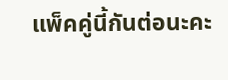แพ็คคู่นี้กันต่อนะคะ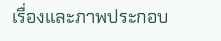เรื่องและภาพประกอบ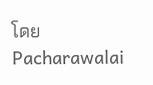โดย Pacharawalai